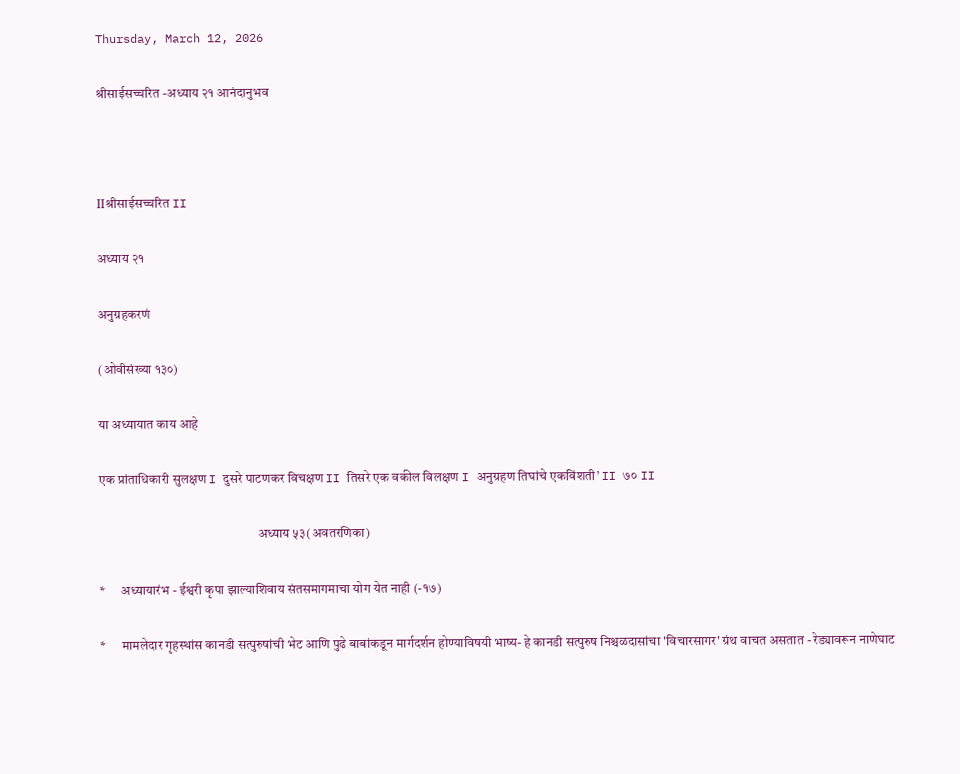Thursday, March 12, 2026

श्रीसाईसच्चरित -अध्याय २१ आनंदानुभव



IIश्रीसाईसच्चरित II

अध्याय २१

अनुग्रहकरणं

(ओवीसंख्या १३०)

या अध्यायात काय आहे

एक प्रांताधिकारी सुलक्षण I दुसरे पाटणकर विचक्षण II तिसरे एक वकील विलक्षण I अनुग्रहण तिघांचे एकविंशती’ II ७० II

                                                            अध्याय ५३(अवतरणिका)

*      अध्यायारंभ - ईश्वरी कृपा झाल्याशिवाय संतसमागमाचा योग येत नाही (-१७)

*      मामलेदार गृहस्थांस कानडी सत्पुरुषांची भेट आणि पुढे बाबांकडून मार्गदर्शन होण्याविषयी भाष्य- हे कानडी सत्पुरुष निश्चळदासांचा 'विचारसागर' ग्रंथ वाचत असतात - रेड्यावरून नाणेघाट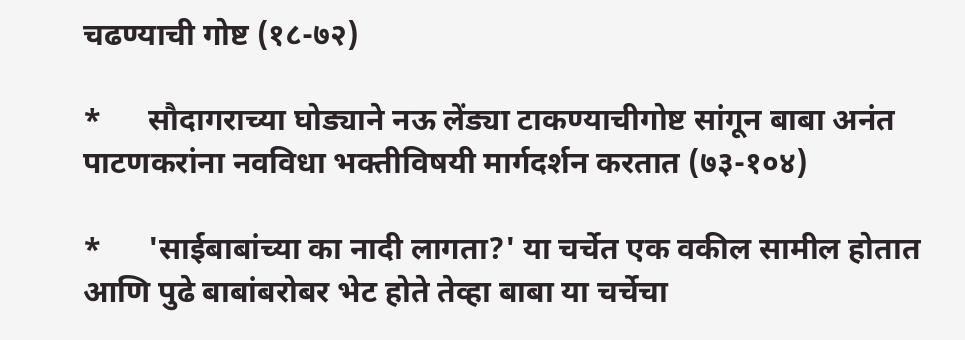चढण्याची गोष्ट (१८-७२)

*      सौदागराच्या घोड्याने नऊ लेंड्या टाकण्याचीगोष्ट सांगून बाबा अनंत पाटणकरांना नवविधा भक्तीविषयी मार्गदर्शन करतात (७३-१०४)

*      'साईबाबांच्या का नादी लागता?' या चर्चेत एक वकील सामील होतात आणि पुढे बाबांबरोबर भेट होते तेव्हा बाबा या चर्चेचा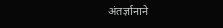अंतर्ज्ञानाने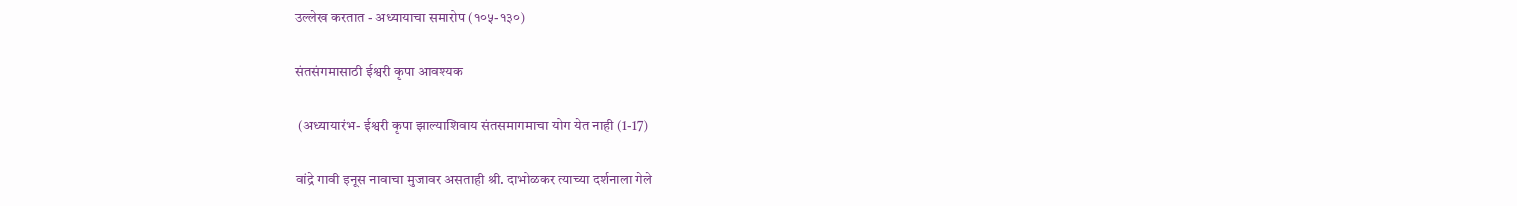उल्लेख करतात - अध्यायाचा समारोप (१०५-१३०)

संतसंगमासाठी ईश्वरी कृपा आवश्यक

 (अध्यायारंभ- ईश्वरी कृपा झाल्याशिवाय संतसमागमाचा योग येत नाही (1-17)

वांद्रे गावी इनूस नावाचा मुजावर असताही श्री. दाभोळकर त्याच्या दर्शनाला गेले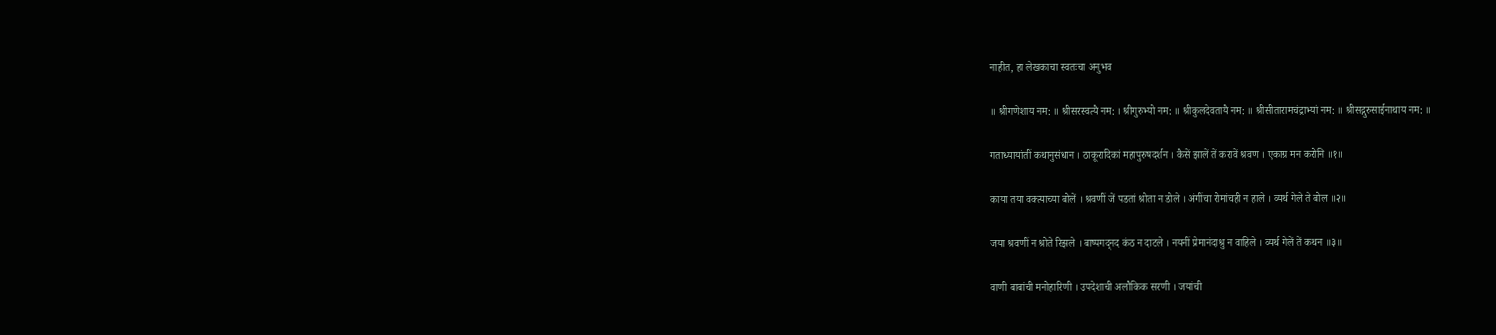नाहीत, हा लेखकाचा स्वतःचा अनुभव

॥ श्रीगणेशाय नम: ॥ श्रीसरस्वत्यै नम: । श्रीगुरुभ्यो नम: ॥ श्रीकुलदेवतायै नम: ॥ श्रीसीतारामचंद्राभ्यां नम: ॥ श्रीसद्गुरुसाईनाथाय नम: ॥

गताध्यायांतीं कथानुसंधान । ठाकूरादिकां महापुरुषदर्शन । कैसें झालें तें करावें श्रवण । एकाग्र मन करोनि ॥१॥

काया तया वक्त्याच्या बोलें । श्रवणीं जें पडतां श्रोता न डोले । अंगींचा रोमांचही न हाले । व्यर्थ गेले ते बोल ॥२॥

जया श्रवणीं न श्रोते रिझले । बाष्पगद्नद कंठ न दाटले । नयनीं प्रेमानंदाश्रु न वाहिले । व्यर्थ गेलें तें कथन ॥३॥

वाणी बाबांची मनोहारिणी । उपदेशाची अलौकिक सरणी । जयांची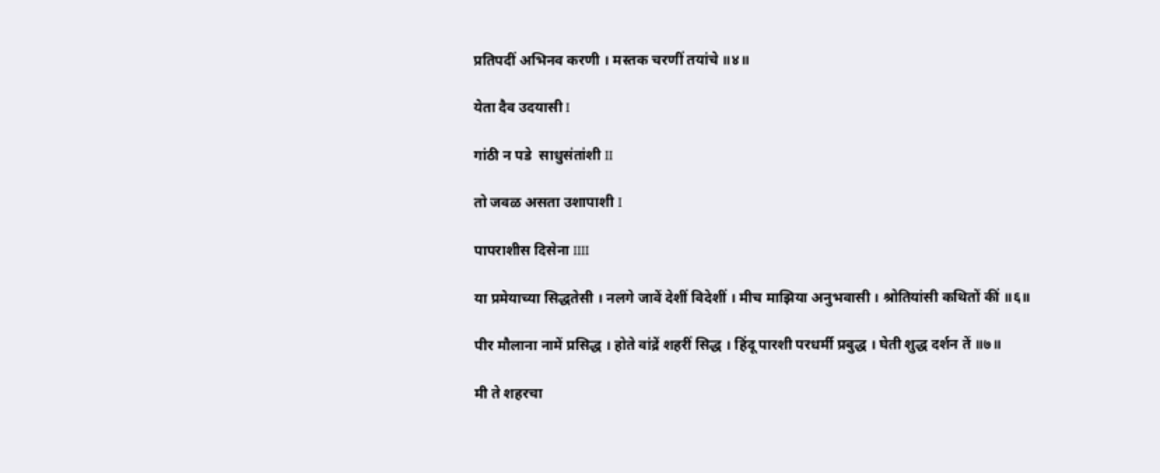प्रतिपदीं अभिनव करणी । मस्तक चरणीं तयांचे ॥४॥

येता दैव उदयासी I

गांठी न पडे  साधुसंतांशी II

तो जवळ असता उशापाशी I

पापराशीस दिसेना IIII

या प्रमेयाच्या सिद्धतेसी । नलगे जावें देशीं विदेशीं । मीच माझिया अनुभवासी । श्रोतियांसी कथितों कीं ॥६॥

पीर मौलाना नामें प्रसिद्ध । होते वांद्रें शहरीं सिद्ध । हिंदू पारशी परधर्मी प्रबुद्ध । घेती शुद्ध दर्शन तें ॥७॥

मी ते शहरचा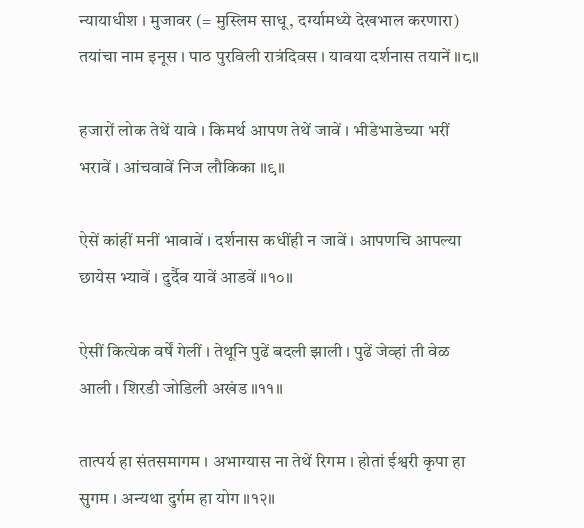न्यायाधीश । मुजावर (= मुस्लिम साधू, दर्ग्यामध्ये देखभाल करणारा) तयांचा नाम इनूस । पाठ पुरविली रात्रंदिवस । यावया दर्शनास तयानें ॥८॥

हजारों लोक तेथें यावे । किमर्थ आपण तेथें जावें । भीडेभाडेच्या भरीं भरावें । आंचवावें निज लौकिका ॥९॥

ऐसें कांहीं मनीं भावावें । दर्शनास कधींही न जावें । आपणचि आपल्या छायेस भ्यावें । दुर्दैव यावें आडवें ॥१०॥

ऐसीं कित्येक वर्षें गेलीं । तेथूनि पुढें बदली झाली । पुढें जेव्हां ती वेळ आली । शिरडी जोडिली अखंड ॥११॥

तात्पर्य हा संतसमागम । अभाग्यास ना तेथें रिगम । होतां ईश्वरी कृपा हा सुगम । अन्यथा दुर्गम हा योग ॥१२॥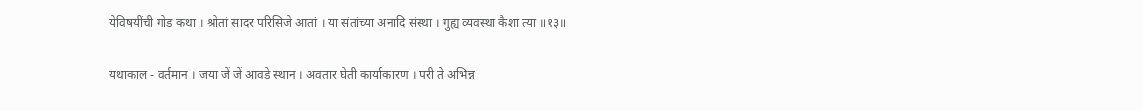येविषयींची गोड कथा । श्रोतां सादर परिसिजे आतां । या संतांच्या अनादि संस्था । गुह्य व्यवस्था कैशा त्या ॥१३॥

यथाकाल - वर्तमान । जया जें जें आवडे स्थान । अवतार घेती कार्याकारण । परी ते अभिन्न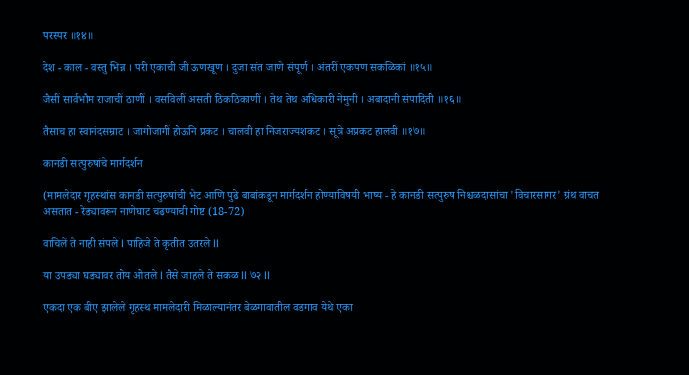परस्पर ॥१४॥

देश - काल - वस्तु भिन्न । परी एकाची जी ऊणखूण । दुजा संत जाणे संपूर्ण । अंतरीं एकपण सकळिकां ॥१५॥

जैसीं सार्वभौम राजाचीं ठाणीं । वसविलीं असती ठिकठिकाणीं । तेथ तेथ अधिकारी नेमुनी । अबादानी संपादिती ॥१६॥

तैसाच हा स्वानंदसम्राट । जागोजागीं होऊनि प्रकट । चालवी हा निजराज्यशकट । सूत्रे अप्रकट हालवी ॥१७॥

कानडी सत्पुरुषांचे मार्गदर्शन

(मामलेदार गृहस्थांस कानडी सत्पुरुषांची भेट आणि पुढे बाबांकडून मार्गदर्शन होण्याविषयी भाष्य - हे कानडी सत्पुरुष निश्चळदासांचा 'विचारसागर' ग्रंथ वाचत असतात - रेड्यावरून नाणेघाट चढण्याची गोष्ट (18-72)

वाचिलें ते नाही संपले I पाहिजे ते कृतीत उतरले II

या उपड्या घड्यावर तोय ओतले I तैसे जाहले ते सकळ II ७२ II

एकदा एक बीए झालेले गृहस्थ मामलेदारी मिळाल्यानंतर बेळगावातील वडगाव येथे एका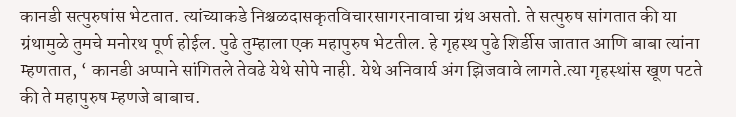कानडी सत्पुरुषांस भेटतात. त्यांच्याकडे निश्चळदासकृतविचारसागरनावाचा ग्रंथ असतो. ते सत्पुरुष सांगतात की या ग्रंथामुळे तुमचे मनोरथ पूर्ण होईल. पुढे तुम्हाला एक महापुरुष भेटतील. हे गृहस्थ पुढे शिर्डीस जातात आणि बाबा त्यांना म्हणतात, ‘ कानडी अप्पाने सांगितले तेवढे येथे सोपे नाही. येथे अनिवार्य अंग झिजवावे लागते.त्या गृहस्थांस खूण पटते की ते महापुरुष म्हणजे बाबाच.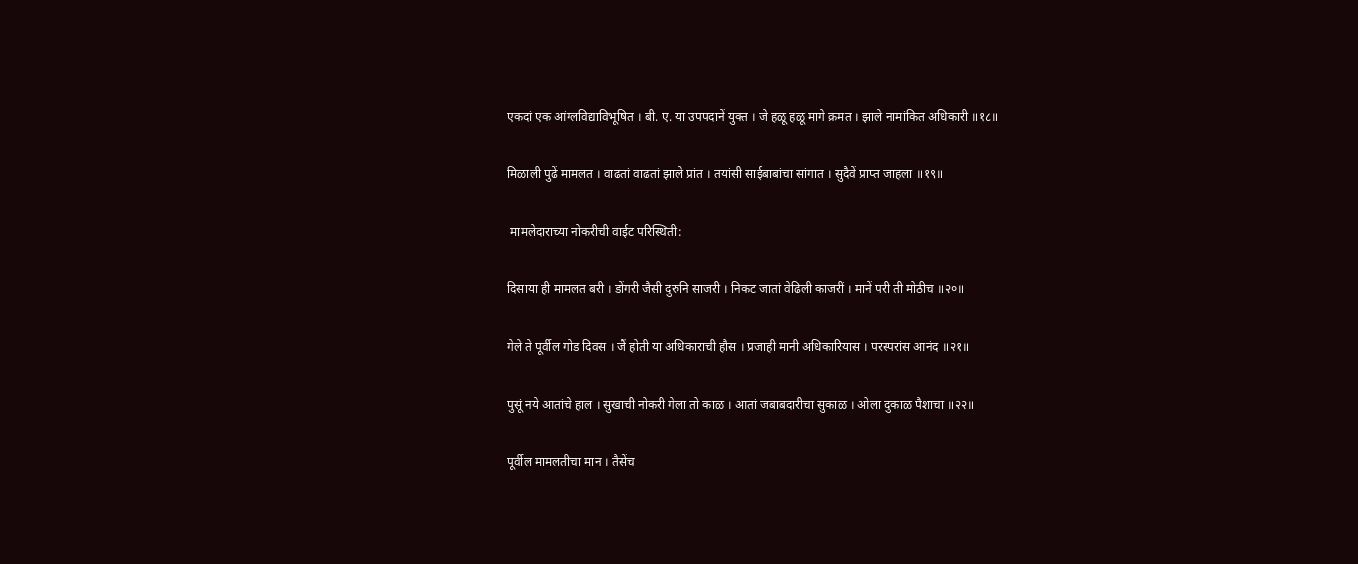एकदां एक आंग्लविद्याविभूषित । बी. ए. या उपपदानें युक्त । जे हळू हळू मागे क्रमत । झाले नामांकित अधिकारी ॥१८॥

मिळाली पुढें मामलत । वाढतां वाढतां झाले प्रांत । तयांसी साईबाबांचा सांगात । सुदैवें प्राप्त जाहला ॥१९॥

 मामलेदाराच्या नोकरीची वाईट परिस्थिती:

दिसाया ही मामलत बरी । डोंगरी जैसी दुरुनि साजरी । निकट जातां वेढिली काजरीं । मानें परी ती मोठीच ॥२०॥

गेले ते पूर्वील गोड दिवस । जैं होती या अधिकाराची हौस । प्रजाही मानी अधिकारियास । परस्परांस आनंद ॥२१॥

पुसूं नये आतांचे हाल । सुखाची नोकरी गेला तो काळ । आतां जबाबदारीचा सुकाळ । ओला दुकाळ पैशाचा ॥२२॥

पूर्वील मामलतीचा मान । तैसेंच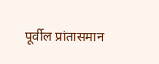पूर्वील प्रांतासमान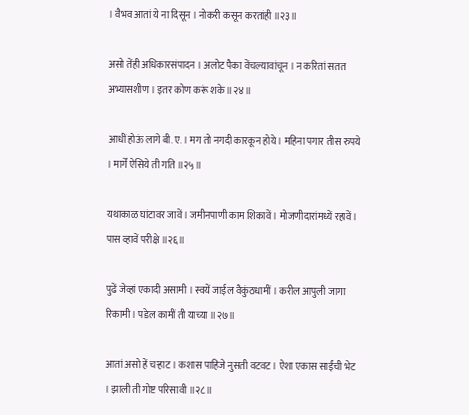। वैभव आतां ये ना दिसून । नोकरी कसून करतांही ॥२३॥

असो तेंही अधिकारसंपादन । अलोट पैका वेंचल्यावांचून । न करितां सतत अभ्यासशीण । इतर कोण करूं शके ॥२४॥

आधीं होऊं लागे बी. ए. । मग तो नगदी कारकून होये । महिना पगार तीस रुपये । मार्गें ऐसिये ती गति ॥२५॥

यथाकाळ घांटावर जावें । जमीनपाणी काम शिकावें । मोजणीदारांमध्यें रहावें । पास व्हावें परीक्षे ॥२६॥

पुढें जेव्हां एकादी असामी । स्वयें जाईल वैकुंठधामीं । करील आपुली जागा रिकामी । पडेल कामीं ती याच्या ॥२७॥

आतां असो हें चर्‍हाट । कशास पाहिजे नुसती वटवट । ऐशा एकास साईंची भेट । झाली ती गोष्ट परिसावी ॥२८॥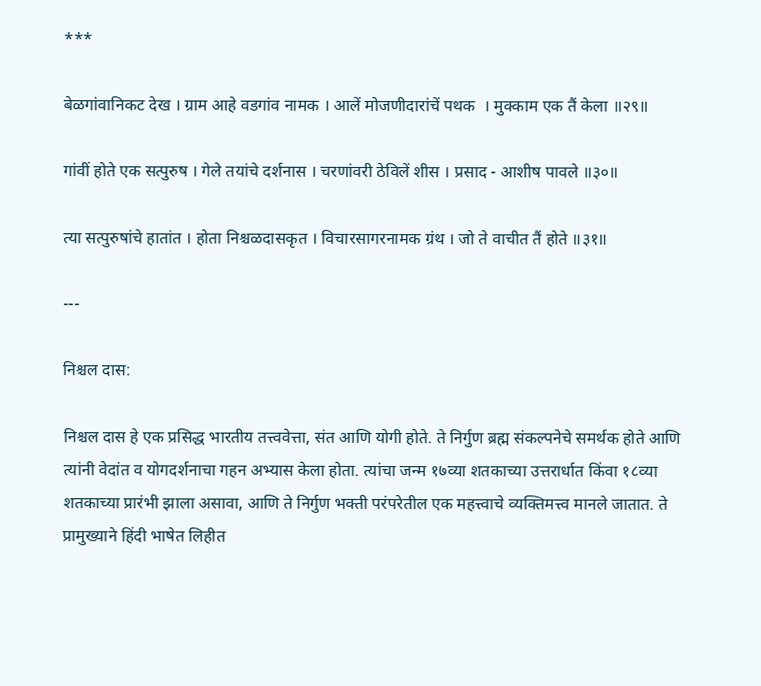***

बेळगांवानिकट देख । ग्राम आहे वडगांव नामक । आलें मोजणीदारांचें पथक  । मुक्काम एक तैं केला ॥२९॥

गांवीं होते एक सत्पुरुष । गेले तयांचे दर्शनास । चरणांवरी ठेविलें शीस । प्रसाद - आशीष पावले ॥३०॥

त्या सत्पुरुषांचे हातांत । होता निश्चळदासकृत । विचारसागरनामक ग्रंथ । जो ते वाचीत तैं होते ॥३१॥

---

निश्चल दास:

निश्चल दास हे एक प्रसिद्ध भारतीय तत्त्ववेत्ता, संत आणि योगी होते. ते निर्गुण ब्रह्म संकल्पनेचे समर्थक होते आणि त्यांनी वेदांत व योगदर्शनाचा गहन अभ्यास केला होता. त्यांचा जन्म १७व्या शतकाच्या उत्तरार्धात किंवा १८व्या शतकाच्या प्रारंभी झाला असावा, आणि ते निर्गुण भक्ती परंपरेतील एक महत्त्वाचे व्यक्तिमत्त्व मानले जातात. ते प्रामुख्याने हिंदी भाषेत लिहीत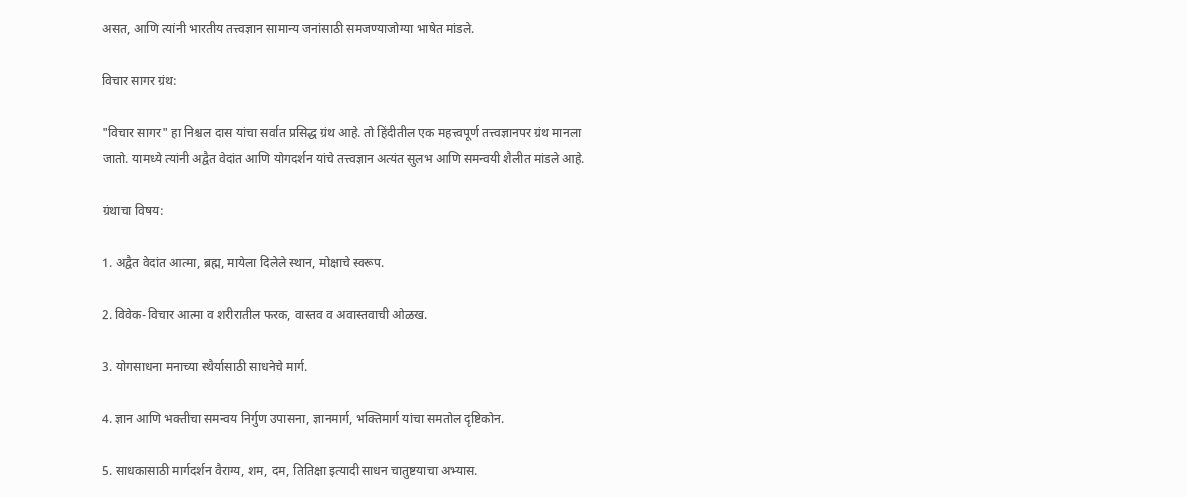असत, आणि त्यांनी भारतीय तत्त्वज्ञान सामान्य जनांसाठी समजण्याजोग्या भाषेत मांडले.

विचार सागर ग्रंथ:

"विचार सागर" हा निश्चल दास यांचा सर्वात प्रसिद्ध ग्रंथ आहे. तो हिंदीतील एक महत्त्वपूर्ण तत्त्वज्ञानपर ग्रंथ मानला जातो. यामध्ये त्यांनी अद्वैत वेदांत आणि योगदर्शन यांचे तत्त्वज्ञान अत्यंत सुलभ आणि समन्वयी शैलीत मांडले आहे.

ग्रंथाचा विषय:

1. अद्वैत वेदांत आत्मा, ब्रह्म, मायेला दिलेले स्थान, मोक्षाचे स्वरूप.

2. विवेक-विचार आत्मा व शरीरातील फरक, वास्तव व अवास्तवाची ओळख.

3. योगसाधना मनाच्या स्थैर्यासाठी साधनेचे मार्ग.

4. ज्ञान आणि भक्तीचा समन्वय निर्गुण उपासना, ज्ञानमार्ग, भक्तिमार्ग यांचा समतोल दृष्टिकोन.

5. साधकासाठी मार्गदर्शन वैराग्य, शम, दम, तितिक्षा इत्यादी साधन चातुष्टयाचा अभ्यास.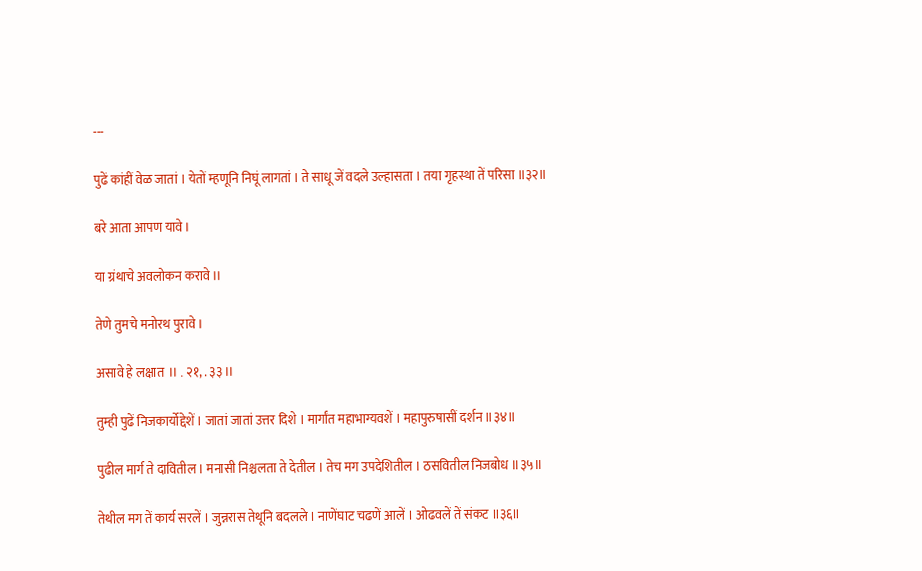---

पुढें कांहीं वेळ जातां । येतों म्हणूनि निघूं लागतां । ते साधू जें वदले उल्हासता । तया गृहस्था तें परिसा ॥३२॥

बरे आता आपण यावे I

या ग्रंथाचे अवलोकन करावे II

तेणे तुमचे मनोरथ पुरावे I

असावे हे लक्षात  II . २१, . ३३ II

तुम्ही पुढें निजकार्योद्देशें । जातां जातां उत्तर दिशे । मार्गांत महाभाग्यवशें । महापुरुषासीं दर्शन ॥३४॥

पुढील मार्ग ते दावितील । मनासी निश्चलता ते देतील । तेच मग उपदेशितील । ठसवितील निजबोध ॥३५॥

तेथील मग तें कार्य सरलें । जुन्नरास तेथूनि बदलले । नाणेंघाट चढणें आलें । ओढवलें तें संकट ॥३६॥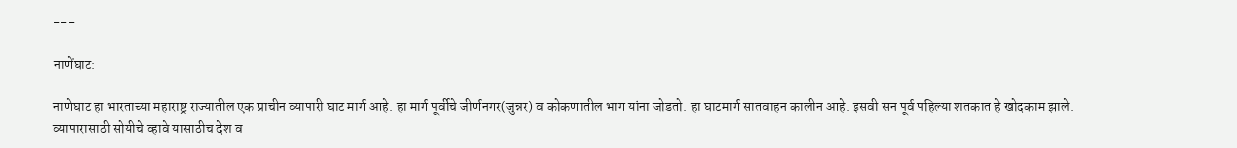---

नाणेंघाट:

नाणेघाट हा भारताच्या महाराष्ट्र राज्यातील एक प्राचीन व्यापारी घाट मार्ग आहे. हा मार्ग पूर्वीचे जीर्णनगर(जुन्नर) व कोकणातील भाग यांना जोडतो. हा घाटमार्ग सातवाहन कालीन आहे. इसवी सन पूर्व पहिल्या शतकात हे खोदकाम झाले. व्यापारासाठी सोयीचे व्हावे यासाठीच देश व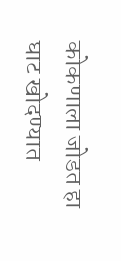कोकणाला जोडत हा घाट खोदण्यात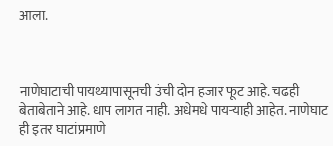आला.



नाणेघाटाची पायथ्यापासूनची उंची दोन हजार फूट आहे. चढही बेताबेताने आहे. धाप लागत नाही. अधेमधे पायऱ्याही आहेत. नाणेघाट ही इतर घाटांप्रमाणे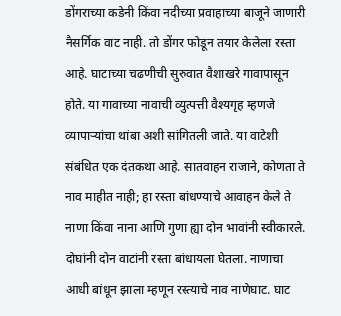डोंगराच्या कडेनी किंवा नदीच्या प्रवाहाच्या बाजूने जाणारी नैसर्गिक वाट नाही. तो डोंगर फोडून तयार केलेला रस्ता आहे. घाटाच्या चढणीची सुरुवात वैशाखरे गावापासून होते. या गावाच्या नावाची व्युत्पत्ती वैश्यगृह म्हणजे व्यापाऱ्यांचा थांबा अशी सांगितली जाते. या वाटेशी संबंधित एक दंतकथा आहे. सातवाहन राजाने, कोणता ते नाव माहीत नाही; हा रस्ता बांधण्याचे आवाहन केले ते नाणा किंवा नाना आणि गुणा ह्या दोन भावांनी स्वीकारले. दोघांनी दोन वाटांनी रस्ता बांधायला घेतला. नाणाचा आधी बांधून झाला म्हणून रस्त्याचे नाव नाणेघाट. घाट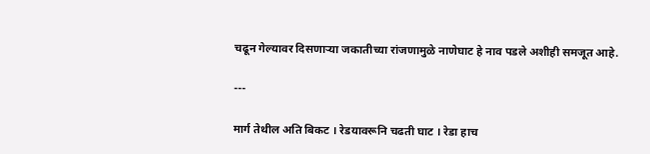चढून गेल्यावर दिसणाऱ्या जकातीच्या रांजणामुळे नाणेघाट हे नाव पडले अशीही समजूत आहे.

---

मार्ग तेथील अति बिकट । रेडयावरूनि चढती घाट । रेडा हाच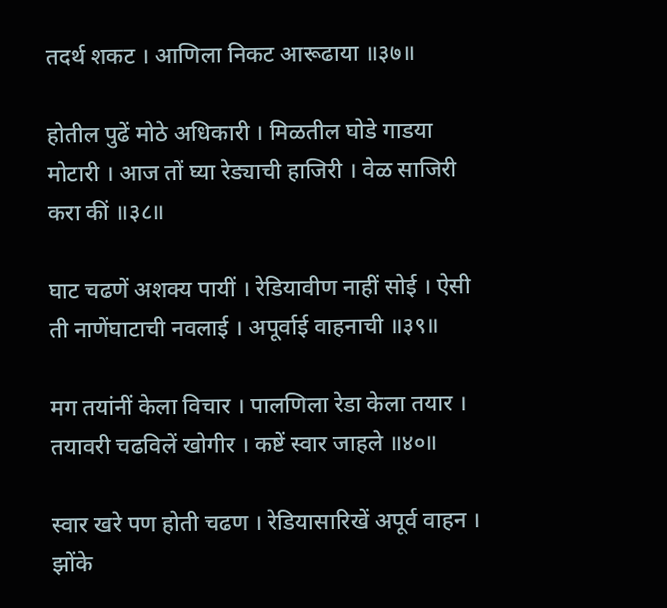तदर्थ शकट । आणिला निकट आरूढाया ॥३७॥

होतील पुढें मोठे अधिकारी । मिळतील घोडे गाडया मोटारी । आज तों घ्या रेड्याची हाजिरी । वेळ साजिरी करा कीं ॥३८॥

घाट चढणें अशक्य पायीं । रेडियावीण नाहीं सोई । ऐसी ती नाणेंघाटाची नवलाई । अपूर्वाई वाहनाची ॥३९॥

मग तयांनीं केला विचार । पालणिला रेडा केला तयार । तयावरी चढविलें खोगीर । कष्टें स्वार जाहले ॥४०॥

स्वार खरे पण होती चढण । रेडियासारिखें अपूर्व वाहन । झोंके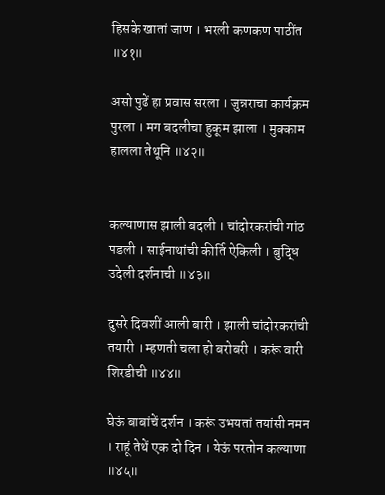हिसके खातां जाण । भरली कणकण पाठींत ॥४१॥

असो पुढें हा प्रवास सरला । जुन्नराचा कार्यक्रम पुरला । मग बदलीचा हुकूम झाला । मुक्काम हालला तेथूनि ॥४२॥


कल्याणास झाली बदली । चांदोरकरांची गांठ पडली । साईनाथांची कीर्ति ऐकिली । बुद्धि उदेली दर्शनाची ॥४३॥

दुसरे दिवशीं आली बारी । झाली चांदोरकरांची तयारी । म्हणती चला हो बरोबरी । करूं वारी शिरडीची ॥४४॥

घेऊं बाबांचें दर्शन । करूं उभयतां तयांसी नमन । राहूं तेथें एक दो दिन । येऊं परतोन कल्याणा ॥४५॥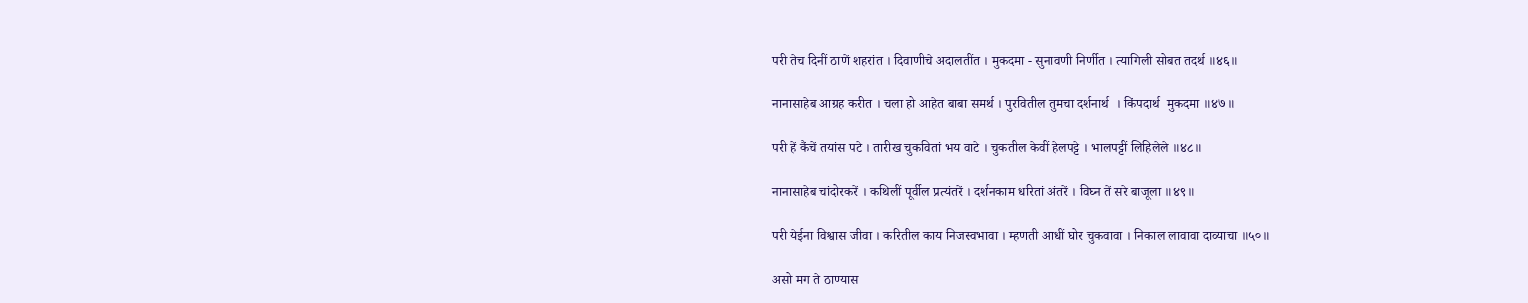परी तेच दिनीं ठाणें शहरांत । दिवाणीचे अदालतींत । मुकदमा - सुनावणी निर्णीत । त्यागिली सोबत तदर्थ ॥४६॥

नानासाहेब आग्रह करीत । चला हो आहेत बाबा समर्थ । पुरवितील तुमचा दर्शनार्थ  । किंपदार्थ  मुकदमा ॥४७॥

परी हें कैंचें तयांस पटे । तारीख चुकवितां भय वाटे । चुकतील केवीं हेलपट्टे । भालपट्टीं लिहिलेले ॥४८॥

नानासाहेब चांदोरकरें । कथिलीं पूर्वील प्रत्यंतरें । दर्शनकाम धरितां अंतरें । विघ्न तें सरे बाजूला ॥४९॥

परी येईना विश्वास जीवा । करितील काय निजस्वभावा । म्हणती आधीं घोर चुकवावा । निकाल लावावा दाव्याचा ॥५०॥

असो मग ते ठाण्यास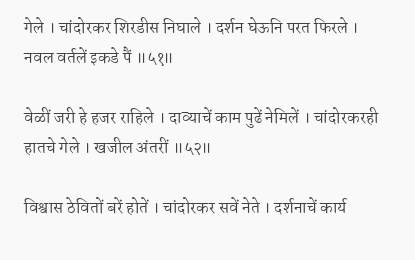गेले । चांदोरकर शिरडीस निघाले । दर्शन घेऊनि परत फिरले । नवल वर्तलें इकडे पैं ॥५१॥

वेळीं जरी हे हजर राहिले । दाव्याचें काम पुढें नेमिलें । चांदोरकरही हातचे गेले । खजील अंतरीं ॥५२॥

विश्वास ठेवितों बरें होतें । चांदोरकर सवें नेते । दर्शनाचें कार्य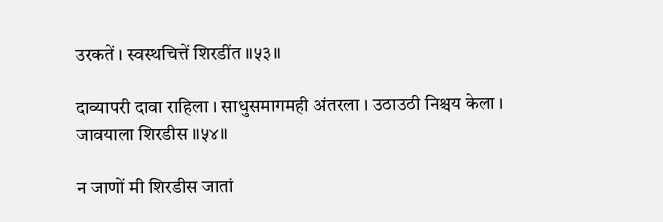उरकतें । स्वस्थचित्तें शिरडींत ॥५३॥

दाव्यापरी दावा राहिला । साधुसमागमही अंतरला । उठाउठी निश्चय केला । जावयाला शिरडीस ॥५४॥

न जाणों मी शिरडीस जातां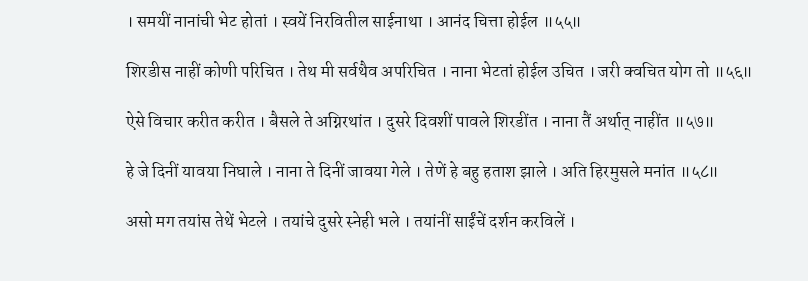। समयीं नानांची भेट होतां । स्वयें निरवितील साईनाथा । आनंद चित्ता होईल ॥५५॥

शिरडीस नाहीं कोणी परिचित । तेथ मी सर्वथैव अपरिचित । नाना भेटतां होईल उचित । जरी क्वचित योग तो ॥५६॥

ऐसे विचार करीत करीत । बैसले ते अग्निरथांत । दुसरे दिवशीं पावले शिरडींत । नाना तैं अर्थात्‌ नाहींत ॥५७॥

हे जे दिनीं यावया निघाले । नाना ते दिनीं जावया गेले । तेणें हे बहु हताश झाले । अति हिरमुसले मनांत ॥५८॥

असो मग तयांस तेथें भेटले । तयांचे दुसरे स्नेही भले । तयांनीं साईंचें दर्शन करविलें ।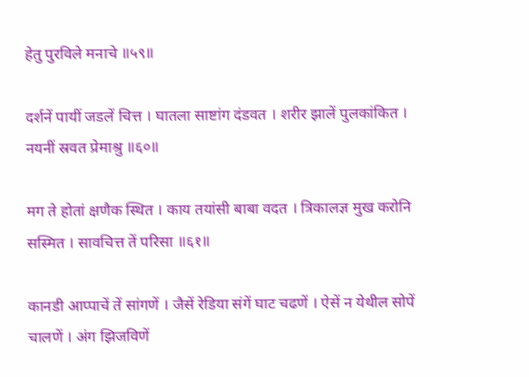हेतु पुरविले मनाचे ॥५९॥

दर्शनें पायीं जडलें चित्त । घातला साष्टांग दंडवत । शरीर झालें पुलकांकित । नयनीं स्रवत प्रेमाश्रु ॥६०॥

मग ते होतां क्षणैक स्थित । काय तयांसी बाबा वदत । त्रिकालज्ञ मुख करोनि सस्मित । सावचित्त तें परिसा ॥६१॥

कानडी आप्पाचें तें सांगणें । जैसें रेडिया संगें घाट चढणें । ऐसें न येथील सोपें चालणें । अंग झिजविणें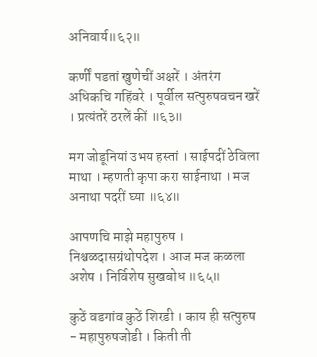अनिवार्य॥६२॥

कर्णीं पडतां खुणेचीं अक्षरें । अंतरंग अधिकचि गहिंवरे । पूर्वील सत्पुरुषवचन खरें । प्रत्यंतरें ठरलें कीं ॥६३॥

मग जोडूनियां उभय हस्तां । साईपदीं ठेविला माथा । म्हणती कृपा करा साईनाथा । मज अनाथा पदरीं घ्या ॥६४॥

आपणचि माझे महापुरुष । निश्चळदासग्रंथोपदेश । आज मज कळला अशेष । निर्विशेष सुखबोध ॥६५॥

कुठें वडगांव कुठें शिरडी । काय ही सत्पुरुष - महापुरुषजोडी । किती ती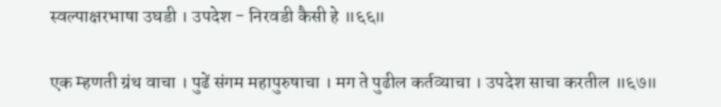स्वल्पाक्षरभाषा उघडी । उपदेश - निरवडी कैसी हे ॥६६॥

एक म्हणती ग्रंथ वाचा । पुढें संगम महापुरुषाचा । मग ते पुढील कर्तव्याचा । उपदेश साचा करतील ॥६७॥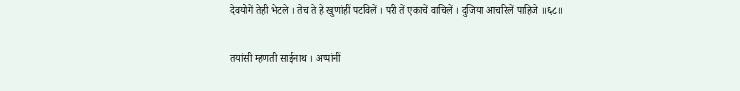देवयोगें तेही भेटले । तेच ते हे खुणांहीं पटविलें । परी तें एकाचें वाचिलें । दुजिया आचरिलें पाहिजे ॥६८॥

तयांसी म्हणती साईनाथ । अप्पांनीं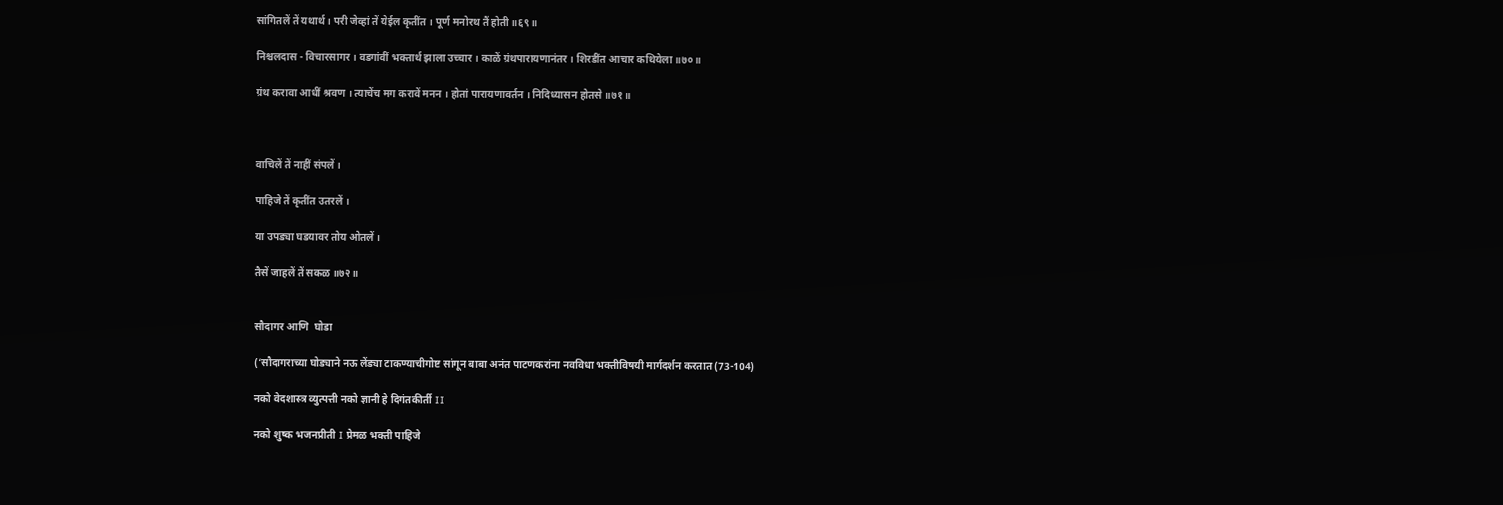सांगितलें तें यथार्थ । परी जेव्हां तें येईल कृतींत । पूर्ण मनोरथ तैं होती॥६९॥

निश्चलदास - विचारसागर । वडगांवीं भक्तार्थ झाला उच्चार । काळें ग्रंथपारायणानंतर । शिरडींत आचार कथियेला ॥७०॥

ग्रंथ करावा आधीं श्रवण । त्याचेंच मग करावें मनन । होतां पारायणावर्तन । निदिध्यासन होतसे ॥७१॥



वाचिलें तें नाहीं संपलें ।

पाहिजे तें कृतींत उतरलें ।

या उपड्या घडयावर तोय ओतलें ।

तैसें जाहलें तें सकळ ॥७२॥


सौदागर आणि  घोडा

(‘सौदागराच्या घोड्याने नऊ लेंड्या टाकण्याचीगोष्ट सांगून बाबा अनंत पाटणकरांना नवविधा भक्तीविषयी मार्गदर्शन करतात (73-104)

नको वेदशास्त्र व्युत्पत्ती नको ज्ञानी हे दिगंतकीर्ती II

नको शुष्क भजनप्रीती I प्रेमळ भक्ती पाहिजे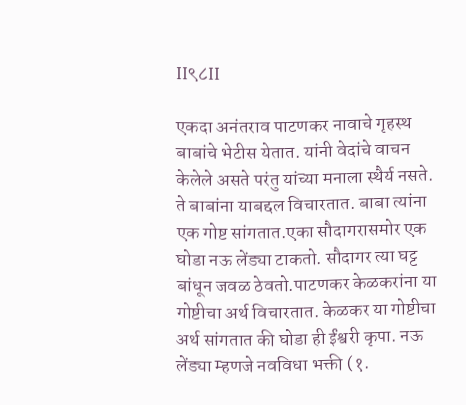II९८II

एकदा अनंतराव पाटणकर नावाचे गृहस्थ बाबांचे भेटीस येतात. यांनी वेदांचे वाचन केलेले असते परंतु यांच्या मनाला स्थैर्य नसते. ते बाबांना याबद्दल विचारतात. बाबा त्यांना एक गोष्ट सांगतात.एका सौदागरासमोर एक घोडा नऊ लेंड्या टाकतो. सौदागर त्या घट्ट बांधून जवळ ठेवतो.पाटणकर केळकरांना या गोष्टीचा अर्थ विचारतात. केळकर या गोष्टीचा अर्थ सांगतात की घोडा ही ईंश्वरी कृपा. नऊ लेंड्या म्हणजे नवविधा भक्ती (१.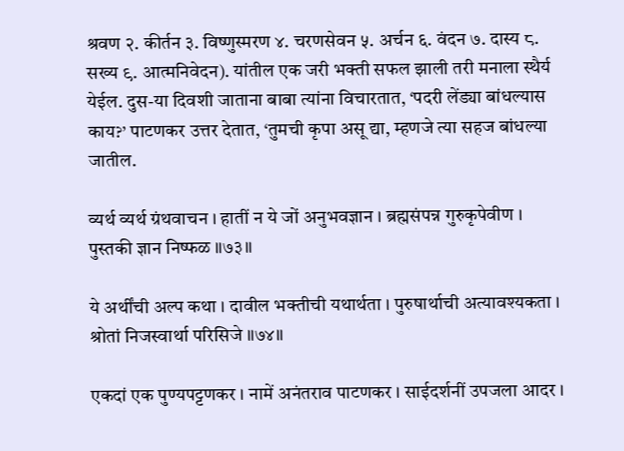श्रवण २. कीर्तन ३. विष्णुस्मरण ४. चरणसेवन ५. अर्चन ६. वंदन ७. दास्य ८. सख्य ९. आत्मनिवेदन). यांतील एक जरी भक्ती सफल झाली तरी मनाला स्थैर्य येईल. दुस-या दिवशी जाताना बाबा त्यांना विचारतात, ‘पदरी लेंड्या बांधल्यास काय?’ पाटणकर उत्तर देतात, ‘तुमची कृपा असू द्या, म्हणजे त्या सहज बांधल्या जातील.

व्यर्थ व्यर्थ ग्रंथवाचन । हातीं न ये जों अनुभवज्ञान । ब्रह्मसंपन्न गुरुकृपेवीण । पुस्तकी ज्ञान निष्फळ ॥७३॥

ये अर्थींची अल्प कथा । दावील भक्तीची यथार्थता । पुरुषार्थाची अत्यावश्यकता । श्रोतां निजस्वार्था परिसिजे ॥७४॥

एकदां एक पुण्यपट्टणकर । नामें अनंतराव पाटणकर । साईदर्शनीं उपजला आदर ।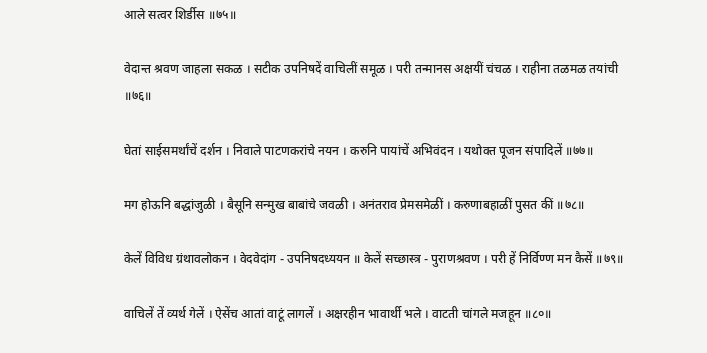आले सत्वर शिर्डीस ॥७५॥

वेदान्त श्रवण जाहला सकळ । सटीक उपनिषदें वाचिलीं समूळ । परी तन्मानस अक्षयीं चंचळ । राहीना तळमळ तयांची ॥७६॥

घेतां साईसमर्थांचें दर्शन । निवाले पाटणकरांचे नयन । करुनि पायांचें अभिवंदन । यथोक्त पूजन संपादिलें ॥७७॥

मग होऊनि बद्धांजुळी । बैसूनि सन्मुख बाबांचे जवळी । अनंतराव प्रेमसमेळीं । करुणाबहाळीं पुसत कीं ॥७८॥

केलें विविध ग्रंथावलोकन । वेदवेदांग - उपनिषदध्ययन ॥ केलें सच्छास्त्र - पुराणश्रवण । परी हें निर्विण्ण मन कैसें ॥७९॥

वाचिलें तें व्यर्थ गेलें । ऐसेंच आतां वाटूं लागलें । अक्षरहीन भावार्थी भले । वाटती चांगले मजहून ॥८०॥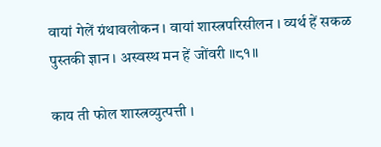वायां गेलें ग्रंथावलोकन । वायां शास्त्रपरिसीलन । व्यर्थ हें सकळ पुस्तकी ज्ञान । अस्वस्थ मन हें जोंवरी ॥८१॥

काय ती फोल शास्त्रव्युत्पत्ती ।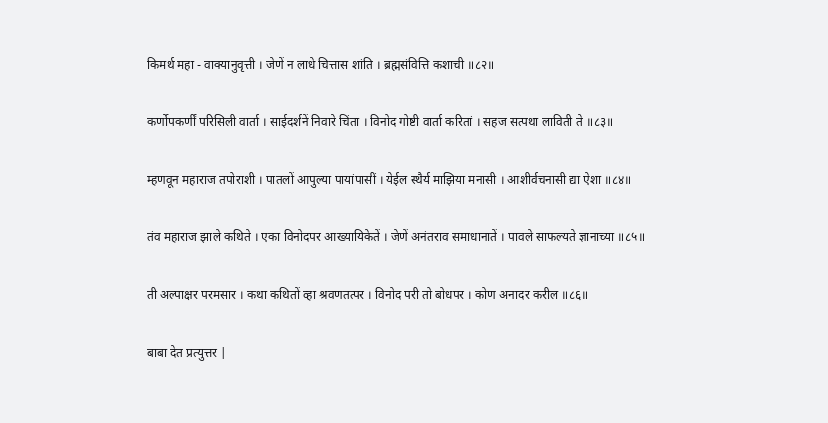किमर्थ महा - वाक्यानुवृत्ती । जेणें न लाधे चित्तास शांति । ब्रह्मसंवित्ति कशाची ॥८२॥

कर्णोपकर्णीं परिसिली वार्ता । साईदर्शनें निवारे चिंता । विनोद गोष्टी वार्ता करितां । सहज सत्पथा लाविती ते ॥८३॥

म्हणवून महाराज तपोराशी । पातलों आपुल्या पायांपासीं । येईल स्थैर्य माझिया मनासी । आशीर्वचनासी द्या ऐशा ॥८४॥

तंव महाराज झाले कथिते । एका विनोदपर आख्यायिकेतें । जेणें अनंतराव समाधानातें । पावले साफल्यते ज्ञानाच्या ॥८५॥

ती अल्पाक्षर परमसार । कथा कथितों व्हा श्रवणतत्पर । विनोद परी तो बोधपर । कोण अनादर करील ॥८६॥

बाबा देत प्रत्युत्तर |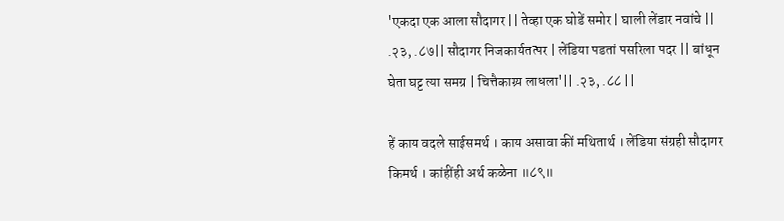'एकदा एक आला सौदागर || तेव्हा एक घोडें समोर | घाली लेंडार नवांचे || .२३, .८७|| सौदागर निजकार्यतत्पर | लेंडिया पडतां पसरिला पदर || बांधून घेता घट्ट त्या समग्र | चित्तैकाग्र्य लाधला'|| .२३, .८८ ||

हें काय वदले साईसमर्थ । काय असावा कीं मथितार्थ । लेंडिया संग्रही सौदागर किमर्थ । कांहींही अर्थ कळेना ॥८९॥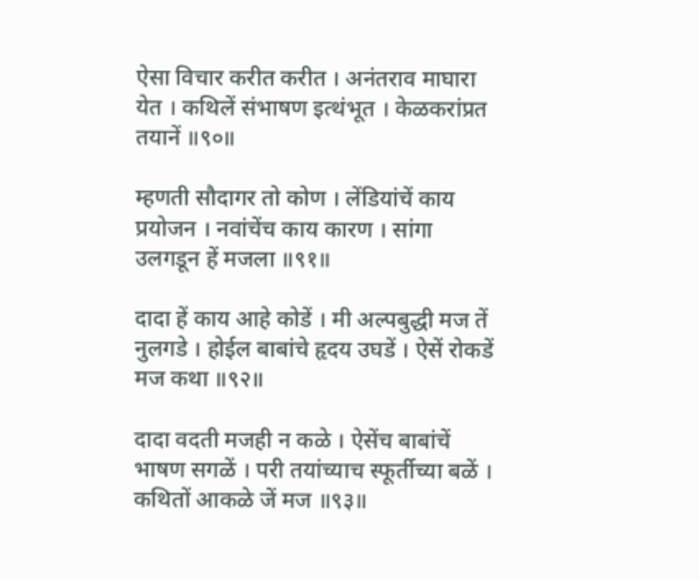ऐसा विचार करीत करीत । अनंतराव माघारा येत । कथिलें संभाषण इत्थंभूत । केळकरांप्रत तयानें ॥९०॥

म्हणती सौदागर तो कोण । लेंडियांचें काय प्रयोजन । नवांचेंच काय कारण । सांगा उलगडून हें मजला ॥९१॥

दादा हें काय आहे कोडें । मी अल्पबुद्धी मज तें नुलगडे । होईल बाबांचे हृदय उघडें । ऐसें रोकडें मज कथा ॥९२॥

दादा वदती मजही न कळे । ऐसेंच बाबांचें भाषण सगळें । परी तयांच्याच स्फूर्तीच्या बळें । कथितों आकळे जें मज ॥९३॥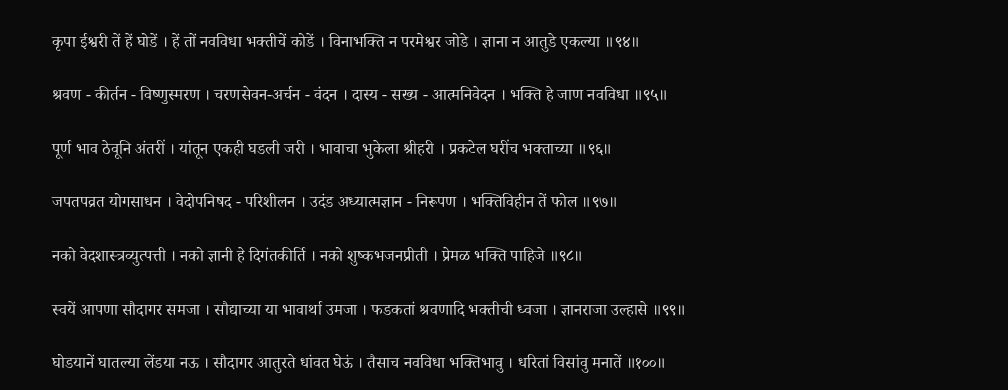कृपा ईश्वरी तें हें घोडें । हें तों नवविधा भक्तीचें कोडें । विनाभक्ति न परमेश्वर जोडे । ज्ञाना न आतुडे एकल्या ॥९४॥

श्रवण - कीर्तन - विष्णुस्मरण । चरणसेवन-अर्चन - वंदन । दास्य - सख्य - आत्मनिवेदन । भक्ति हे जाण नवविधा ॥९५॥

पूर्ण भाव ठेवूनि अंतरीं । यांतून एकही घडली जरी । भावाचा भुकेला श्रीहरी । प्रकटेल घरींच भक्ताच्या ॥९६॥

जपतपव्रत योगसाधन । वेदोपनिषद - परिशीलन । उदंड अध्यात्मज्ञान - निरूपण । भक्तिविहीन तें फोल ॥९७॥

नको वेदशास्त्रव्युत्पत्ती । नको ज्ञानी हे दिगंतकीर्ति । नको शुष्कभजनप्रीती । प्रेमळ भक्ति पाहिजे ॥९८॥

स्वयें आपणा सौदागर समजा । सौद्याच्या या भावार्था उमजा । फडकतां श्रवणादि भक्तीची ध्वजा । ज्ञानराजा उल्हासे ॥९९॥

घोडयानें घातल्या लेंडया नऊ । सौदागर आतुरते धांवत घेऊं । तैसाच नवविधा भक्तिभावु । धरितां विसांवु मनातें ॥१००॥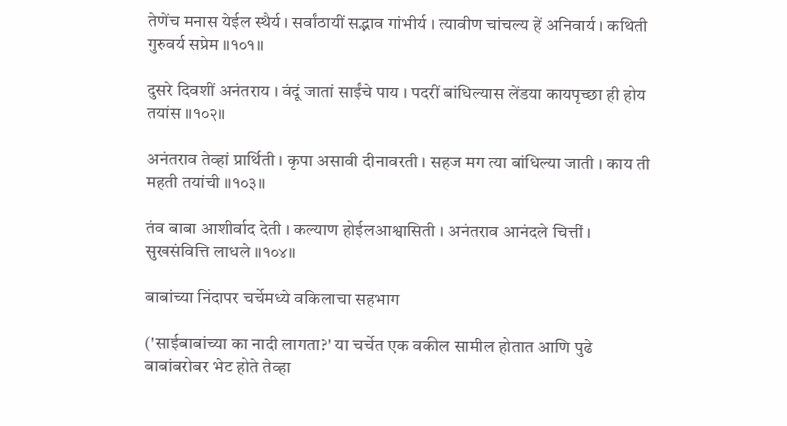तेणेंच मनास येईल स्थैर्य । सर्वांठायीं सद्भाव गांभीर्य । त्यावीण चांचल्य हें अनिवार्य । कथिती गुरुवर्य सप्रेम ॥१०१॥

दुसरे दिवशीं अनंतराय । वंदूं जातां साईंचे पाय । पदरीं बांधिल्यास लेंडया कायपृच्छा ही होय तयांस ॥१०२॥

अनंतराव तेव्हां प्रार्थिती । कृपा असावी दीनावरती । सहज मग त्या बांधिल्या जाती । काय ती महती तयांची ॥१०३॥

तंव बाबा आशीर्वाद देती । कल्याण होईलआश्वासिती । अनंतराव आनंदले चित्तीं । सुखसंवित्ति लाधले ॥१०४॥

बाबांच्या निंदापर चर्चेमध्ये वकिलाचा सहभाग

('साईबाबांच्या का नादी लागता?' या चर्चेत एक वकील सामील होतात आणि पुढे बाबांबरोबर भेट होते तेव्हा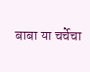बाबा या चर्चेचा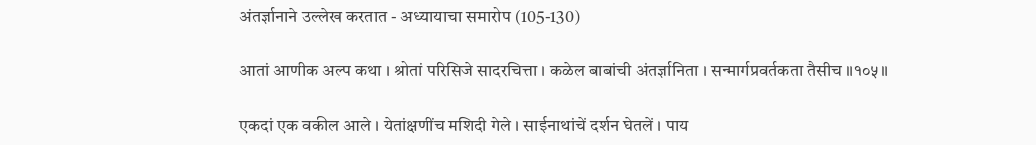अंतर्ज्ञानाने उल्लेख करतात - अध्यायाचा समारोप (105-130)

आतां आणीक अल्प कथा । श्रोतां परिसिजे सादरचित्ता । कळेल बाबांची अंतर्ज्ञानिता । सन्मार्गप्रवर्तकता तैसीच ॥१०५॥

एकदां एक वकील आले । येतांक्षणींच मशिदी गेले । साईनाथांचें दर्शन घेतलें । पाय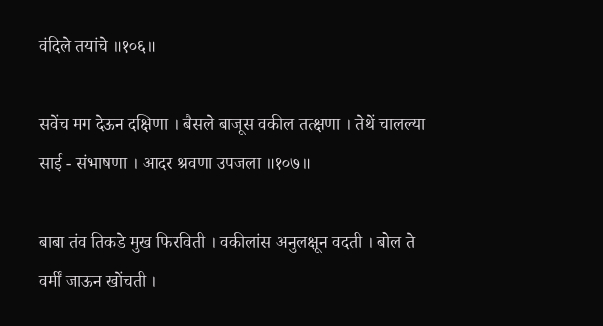वंदिले तयांचे ॥१०६॥

सवेंच मग देऊन दक्षिणा । बैसले बाजूस वकील तत्क्षणा । तेथें चालल्या साई - संभाषणा । आदर श्रवणा उपजला ॥१०७॥

बाबा तंव तिकडे मुख फिरविती । वकीलांस अनुलक्षून वदती । बोल ते वर्मीं जाऊन खोंचती ।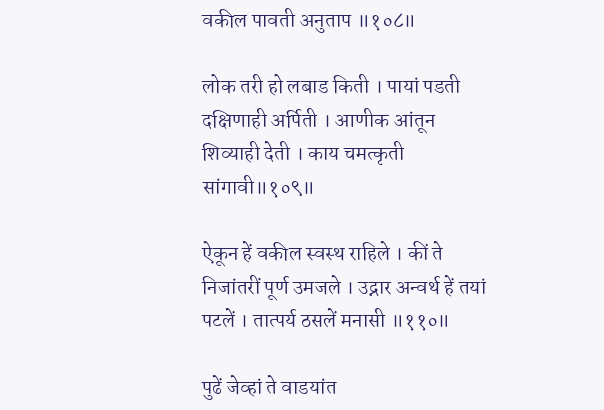वकील पावती अनुताप ॥१०८॥

लोक तरी हो लबाड किती । पायां पडती दक्षिणाही अर्पिती । आणीक आंतून शिव्याही देती । काय चमत्कृती सांगावी॥१०९॥

ऐकून हें वकील स्वस्थ राहिले । कीं ते निजांतरीं पूर्ण उमजले । उद्नार अन्वर्थ हें तयां पटलें । तात्पर्य ठसलें मनासी ॥११०॥

पुढें जेव्हां ते वाडयांत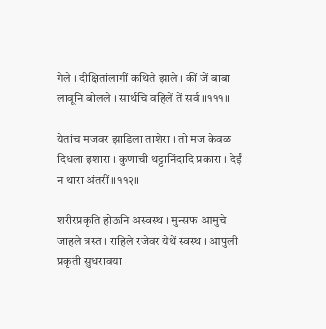गेले । दीक्षितांलागीं कथिते झाले । कीं जें बाबा लावूनि बोलले । सार्थचि वहिलें तें सर्व ॥१११॥

येतांच मजवर झाडिला ताशेरा । तो मज केवळ दिधला इशारा । कुणाची थट्टानिंदादि प्रकारा । देईं न थारा अंतरीं ॥११२॥

शरीरप्रकृति होऊनि अस्वस्थ । मुन्सफ आमुचे जाहले त्रस्त । राहिले रजेवर येथें स्वस्थ । आपुली प्रकृती सुधरावया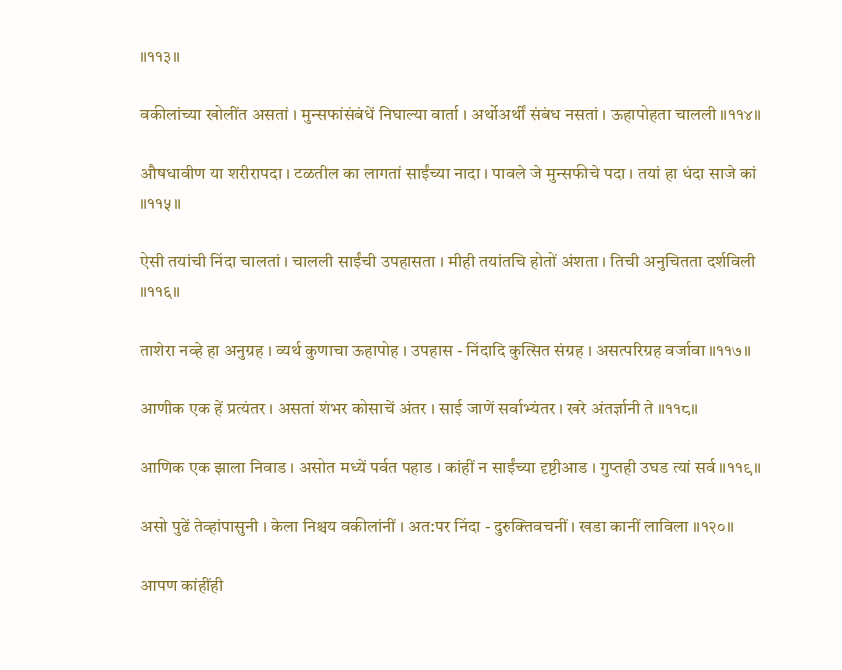॥११३॥

वकीलांच्या खोलींत असतां । मुन्सफांसंबंधें निघाल्या वार्ता । अर्थोअर्थीं संबंध नसतां । ऊहापोहता चालली ॥११४॥

औषधावीण या शरीरापदा । टळतील का लागतां साईंच्या नादा । पावले जे मुन्सफीचे पदा । तयां हा धंदा साजे कां ॥११५॥

ऐसी तयांची निंदा चालतां । चालली साईंची उपहासता । मीही तयांतचि होतों अंशता । तिची अनुचितता दर्शविली ॥११६॥

ताशेरा नव्हे हा अनुग्रह । व्यर्थ कुणाचा ऊहापोह । उपहास - निंदादि कुत्सित संग्रह । असत्परिग्रह वर्जावा ॥११७॥

आणीक एक हें प्रत्यंतर । असतां शंभर कोसाचें अंतर । साई जाणें सर्वाभ्यंतर । खरे अंतर्ज्ञानी ते ॥११८॥

आणिक एक झाला निवाड । असोत मध्यें पर्वत पहाड । कांहीं न साईंच्या दृष्टीआड । गुप्तही उघड त्यां सर्व ॥११९॥

असो पुढें तेव्हांपासुनी । केला निश्चय वकीलांनीं । अत:पर निंदा - दुरुक्तिवचनीं । खडा कानीं लाविला ॥१२०॥

आपण कांहींही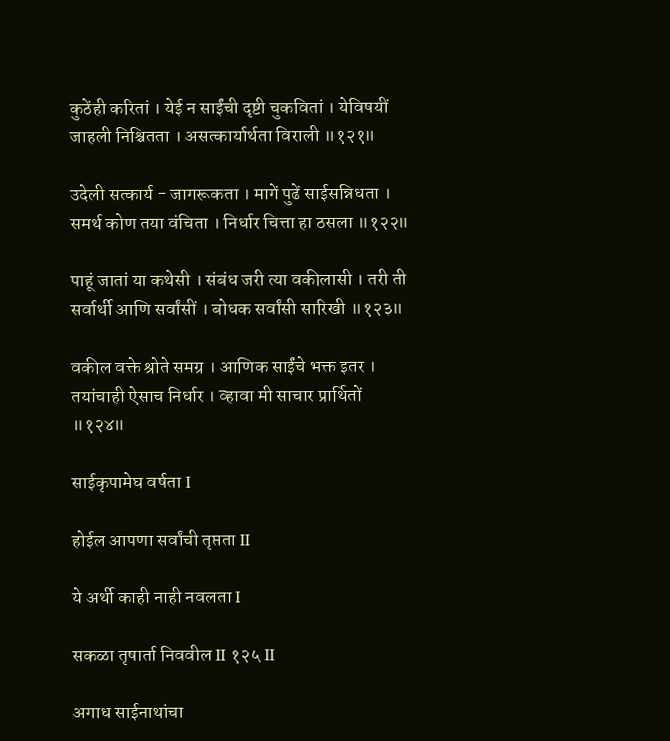कुठेंही करितां । येई न साईंची दृष्टी चुकवितां । येविषयीं जाहली निश्चितता । असत्कार्यार्थता विराली ॥१२१॥

उदेली सत्कार्य - जागरूकता । मागें पुढें साईसन्निधता । समर्थ कोण तया वंचिता । निर्धार चित्ता हा ठसला ॥१२२॥

पाहूं जातां या कथेसी । संबंध जरी त्या वकीलासी । तरी ती सर्वार्थी आणि सर्वांसीं । बोधक सर्वांसी सारिखी ॥१२३॥

वकील वक्ते श्रोते समग्र । आणिक साईंचे भक्त इतर । तयांचाही ऐसाच निर्धार । व्हावा मी साचार प्रार्थितों ॥१२४॥

साईकृपामेघ वर्षता I

होईल आपणा सर्वांची तृप्तता II

ये अर्थी काही नाही नवलता I

सकळा तृषार्ता निववील II १२५ II

अगाध साईनाथांचा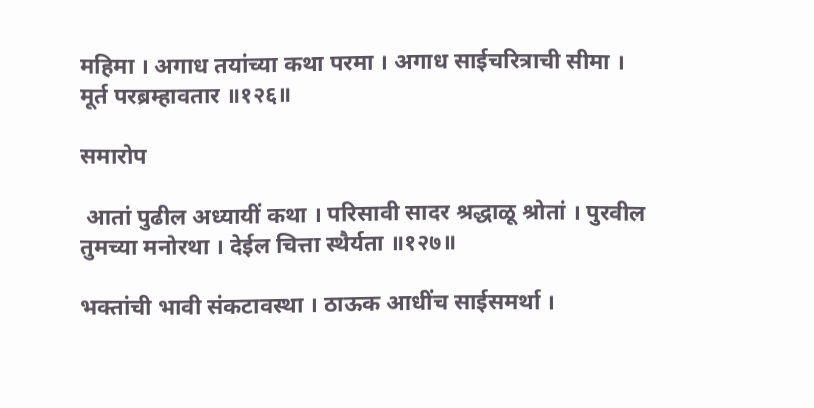महिमा । अगाध तयांच्या कथा परमा । अगाध साईचरित्राची सीमा । मूर्त परब्रम्हावतार ॥१२६॥

समारोप

 आतां पुढील अध्यायीं कथा । परिसावी सादर श्रद्धाळू श्रोतां । पुरवील तुमच्या मनोरथा । देईल चित्ता स्थैर्यता ॥१२७॥

भक्तांची भावी संकटावस्था । ठाऊक आधींच साईसमर्था ।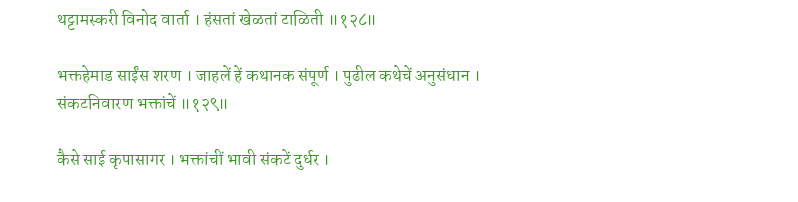थट्टामस्करी विनोद वार्ता । हंसतां खेळतां टाळिती ॥१२८॥

भक्तहेमाड साईंस शरण । जाहलें हें कथानक संपूर्ण । पुढील कथेचें अनुसंधान । संकटनिवारण भक्तांचें ॥१२९॥

कैसे साई कृपासागर । भक्तांचीं भावी संकटें दुर्धर ।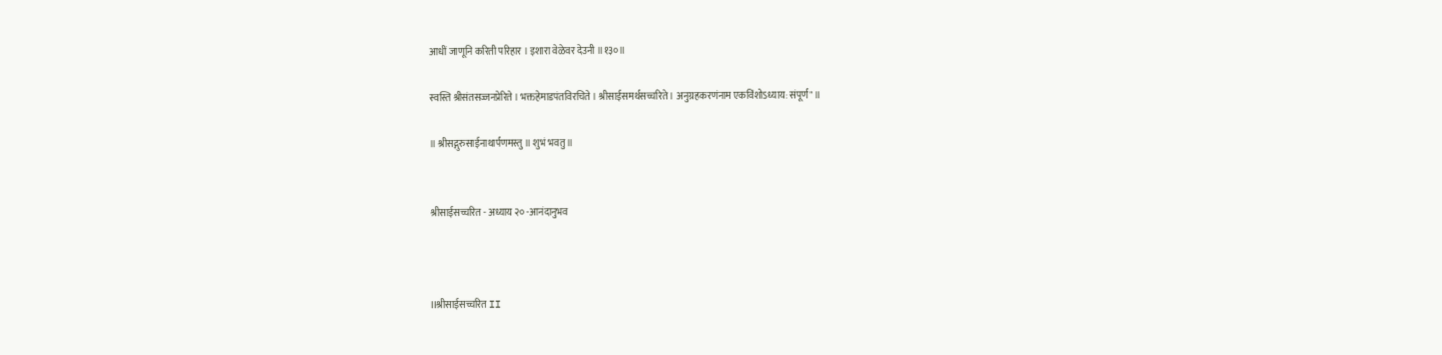आधीं जाणूनि करिती परिहार । इशारा वेळेवर देउनी ॥१३०॥

स्वस्ति श्रीसंतसज्जनप्रेरिते । भक्तहेमाडपंतविरचिते । श्रीसाईसमर्थसच्चरिते । अनुग्रहकरणंनाम एकविंशोऽध्याय: संपूर्ण" ॥

॥ श्रीसद्गुरुसाईनाथार्पणमस्तु ॥ शुभं भवतु ॥


श्रीसाईसच्चरित - अध्याय २० -आनंदानुभव



IIश्रीसाईसच्चरित II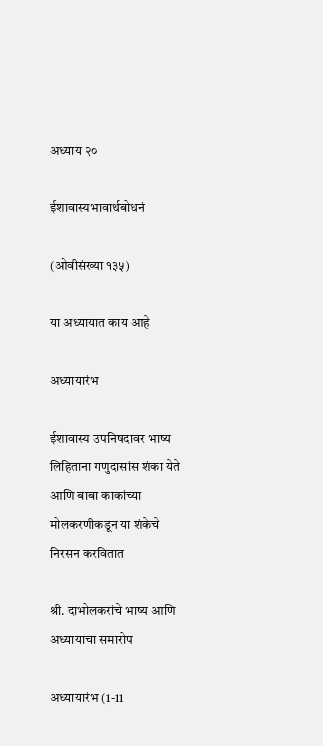अध्याय २०

ईशावास्यभावार्थबोधनं

(ओवीसंख्या १३५)

या अध्यायात काय आहे

अध्यायारंभ

ईशावास्य उपनिषदावर भाष्य लिहिताना गणुदासांस शंका येते आणि बाबा काकांच्या मोलकरणीकडून या शंकेचे निरसन करवितात

श्री. दाभोलकरांचे भाष्य आणि अध्यायाचा समारोप

अध्यायारंभ (1-11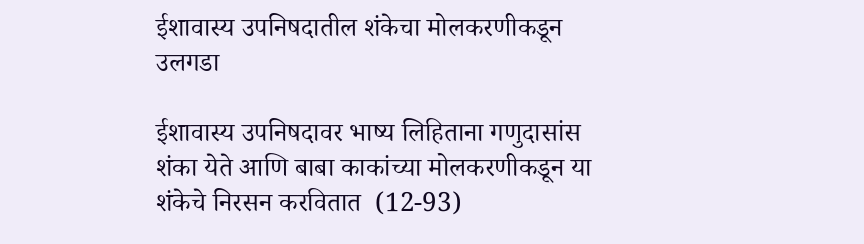ईशावास्य उपनिषदातील शंकेचा मोलकरणीकडून उलगडा

ईशावास्य उपनिषदावर भाष्य लिहिताना गणुदासांस शंका येते आणि बाबा काकांच्या मोलकरणीकडून या शंकेचे निरसन करवितात  (12-93)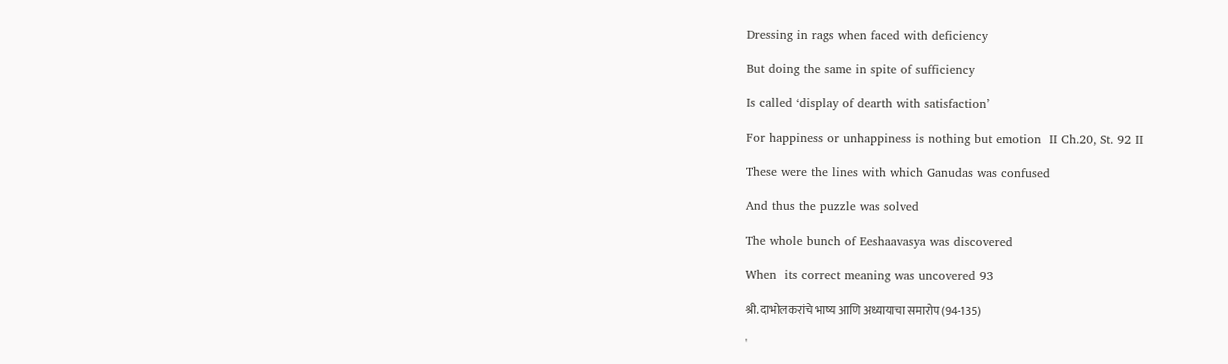Dressing in rags when faced with deficiency

But doing the same in spite of sufficiency

Is called ‘display of dearth with satisfaction’

For happiness or unhappiness is nothing but emotion  II Ch.20, St. 92 II

These were the lines with which Ganudas was confused

And thus the puzzle was solved

The whole bunch of Eeshaavasya was discovered

When  its correct meaning was uncovered 93

श्री. दाभोलकरांचे भाष्य आणि अध्यायाचा समारोप (94-135)

'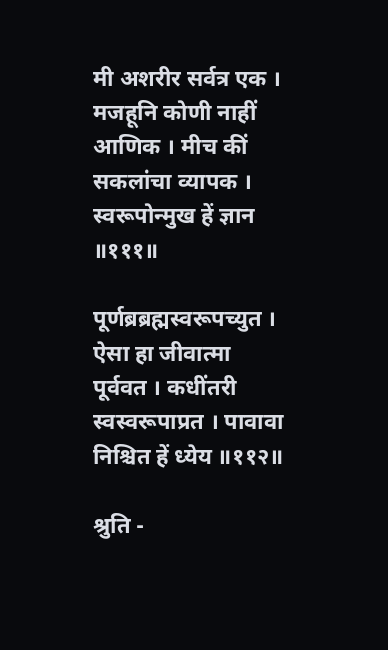मी अशरीर सर्वत्र एक । मजहूनि कोणी नाहीं आणिक । मीच कीं सकलांचा व्यापक । स्वरूपोन्मुख हें ज्ञान ॥१११॥

पूर्णब्रब्रह्मस्वरूपच्युत । ऐसा हा जीवात्मा पूर्ववत । कधींतरी स्वस्वरूपाप्रत । पावावा निश्चित हें ध्येय ॥११२॥

श्रुति -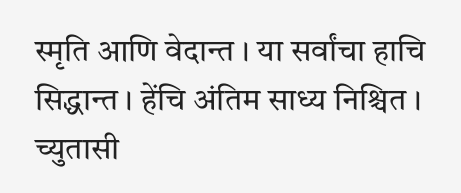स्मृति आणि वेदान्त । या सर्वांचा हाचि सिद्धान्त । हेंचि अंतिम साध्य निश्चित । च्युतासी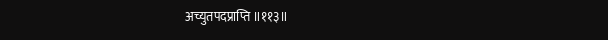अच्युतपदप्राप्ति ॥११३॥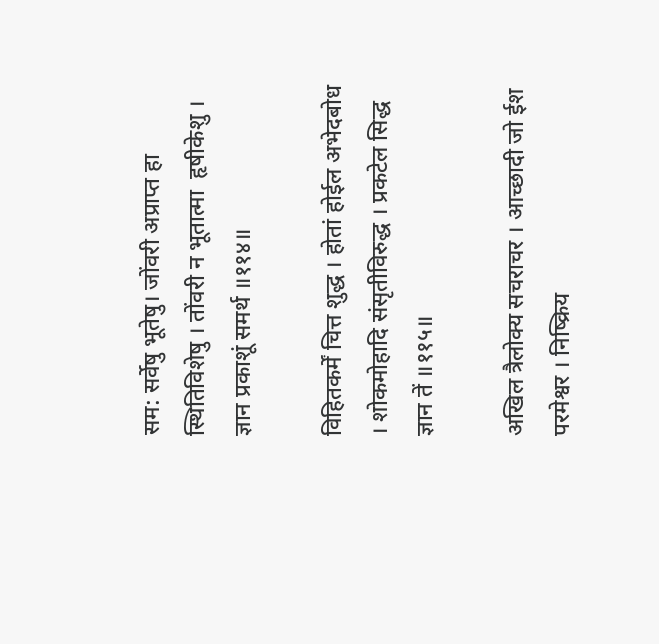सम: सर्वेषु भूतेषु। जोंवरी अप्राप्त हा स्थितिविशेषु । तोंवरी न भूतात्मा  हृषीकेशु । ज्ञान प्रकाशूं समर्थ ॥११४॥

विहितकर्में चित्त शुद्ध । होतां होईल अभेदबोध । शोकमोहादि संसृतीविरुद्ध । प्रकटेल सिद्ध ज्ञान तें ॥११५॥

अखिल त्रैलोक्य सचराचर । आच्छादी जो ईश परमेश्वर । निष्क्रिय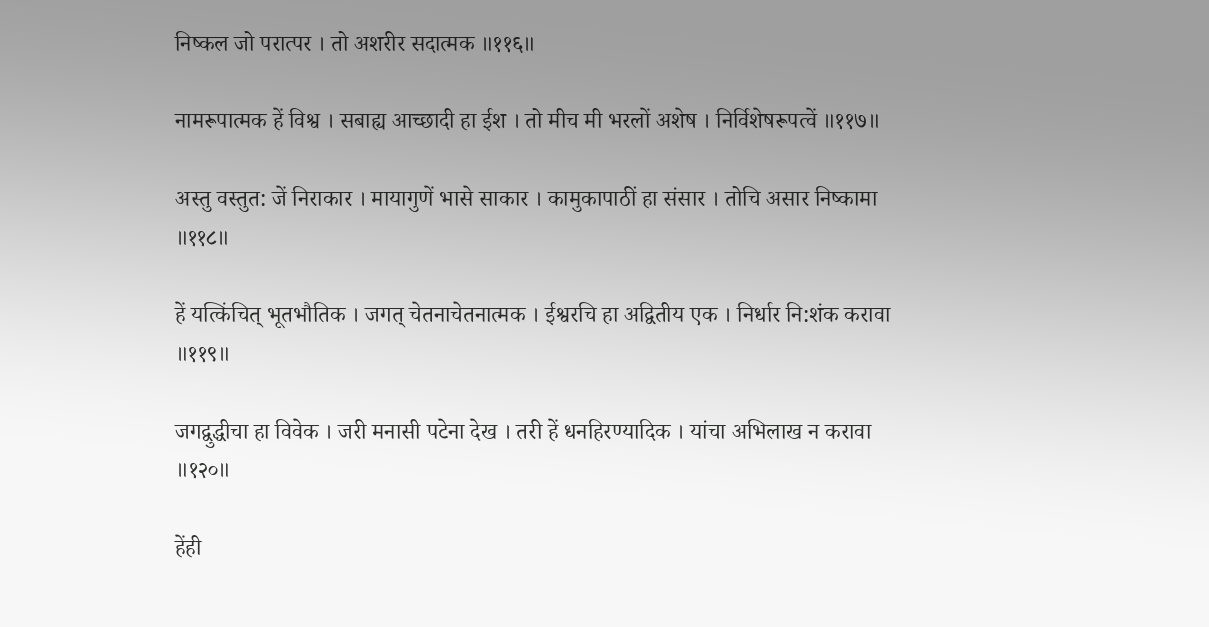निष्कल जो परात्पर । तो अशरीर सदात्मक ॥११६॥

नामरूपात्मक हें विश्व । सबाह्य आच्छादी हा ईश । तो मीच मी भरलों अशेष । निर्विशेषरूपत्वें ॥११७॥

अस्तु वस्तुत: जें निराकार । मायागुणें भासे साकार । कामुकापाठीं हा संसार । तोचि असार निष्कामा ॥११८॥

हें यत्किंचित्‌ भूतभौतिक । जगत्‌ चेतनाचेतनात्मक । ईश्वरचि हा अद्वितीय एक । निर्धार नि:शंक करावा ॥११९॥

जगद्वुद्धीचा हा विवेक । जरी मनासी पटेना देख । तरी हें धनहिरण्यादिक । यांचा अभिलाख न करावा ॥१२०॥

हेंही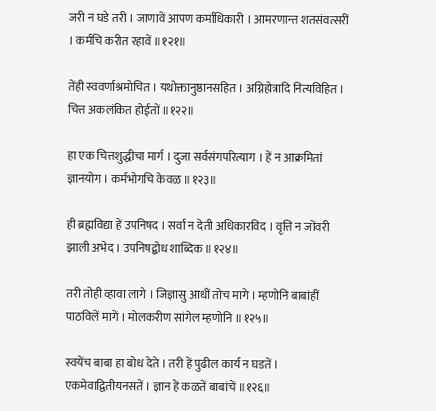जरी न घडे तरी । जाणावें आपण कर्माधिकारी । आमरणान्त शतसंवत्सरीं । कर्मचि करीत रहावें ॥१२१॥

तेंही स्ववर्णाश्रमोचित । यथोक्तानुष्ठानसहित । अग्निहोत्रादि नित्यविहित । चित्त अकलंकित होईतों ॥१२२॥

हा एक चित्तशुद्धीचा मार्ग । दुजा सर्वसंगपरित्याग । हें न आक्रमितां ज्ञानयोग । कर्मभोगचि केवळ ॥१२३॥

ही ब्रह्मविद्या हें उपनिषद । सर्वां न देती अधिकारविद । वृत्ति न जोंवरी झाली अभेद । उपनिषद्बोध शाब्दिक ॥१२४॥

तरी तोही व्हावा लागे । जिज्ञासु आधीं तोच मागे । म्हणोनि बाबांहीं पाठविलें मागें । मोलकरीण सांगेल म्हणोनि ॥१२५॥

स्वयेंच बाबा हा बोध देते । तरी हें पुढील कार्य न घडतें । एकमेवाद्वितीयनसतें । ज्ञान हें कळतें बाबांचें ॥१२६॥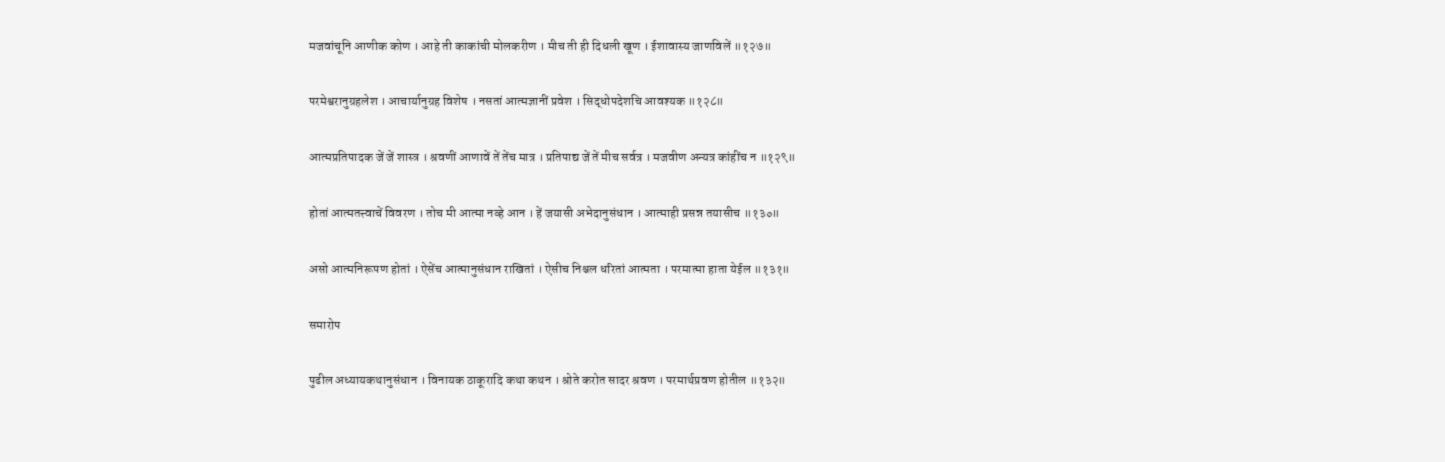मजवांचूनि आणीक कोण । आहे ती काकांची मोलकरीण । मीच ती ही दिधली खूण । ईशावास्य जाणविलें ॥१२७॥

परमेश्वरानुग्रहलेश । आचार्यानुग्रह विशेष । नसतां आत्मज्ञानीं प्रवेश । सिद्धोपदेशचि आवश्यक ॥१२८॥

आत्मप्रतिपादक जें जें शास्त्र । श्रवणीं आणावें तें तेंच मात्र । प्रतिपाद्य जें तें मीच सर्वत्र । मजवीण अन्यत्र कांहींच न ॥१२९॥

होतां आत्मतत्त्वाचें विवरण । तोच मी आत्मा नव्हे आन । हें जयासी अभेदानुसंधान । आत्माही प्रसन्न तयासीच ॥१३०॥

असो आत्मनिरूपण होतां । ऐसेंच आत्मानुसंधान राखितां । ऐसीच निश्चल धरितां आत्मता । परमात्मा हाता येईल ॥१३१॥

समारोप

पुढील अध्यायकथानुसंधान । विनायक ठाकूरादि कथा कथन । श्रोते करोत सादर श्रवण । परमार्थप्रवण होतील ॥१३२॥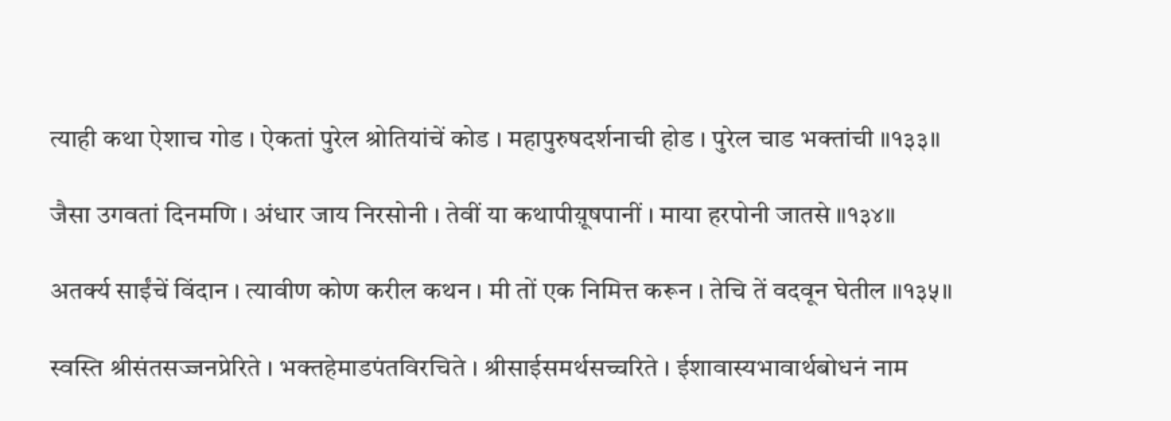त्याही कथा ऐशाच गोड । ऐकतां पुरेल श्रोतियांचें कोड । महापुरुषदर्शनाची होड । पुरेल चाड भक्तांची ॥१३३॥

जैसा उगवतां दिनमणि । अंधार जाय निरसोनी । तेवीं या कथापीय़ूषपानीं । माया हरपोनी जातसे ॥१३४॥

अतर्क्य साईंचें विंदान । त्यावीण कोण करील कथन । मी तों एक निमित्त करून । तेचि तें वदवून घेतील ॥१३५॥

स्वस्ति श्रीसंतसज्जनप्रेरिते । भक्तहेमाडपंतविरचिते । श्रीसाईसमर्थसच्चरिते । ईशावास्यभावार्थबोधनं नाम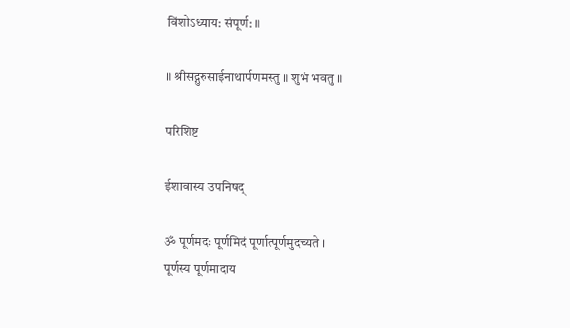विंशोऽध्याय: संपूर्ण: ॥

॥ श्रीसद्गुरुसाईनाथार्पणमस्तु ॥ शुभं भवतु ॥

परिशिष्ट

ईशावास्य उपनिषद्

ॐ पूर्णमदः पूर्णमिदं पूर्णात्पूर्णमुदच्यते ।
पूर्णस्य पूर्णमादाय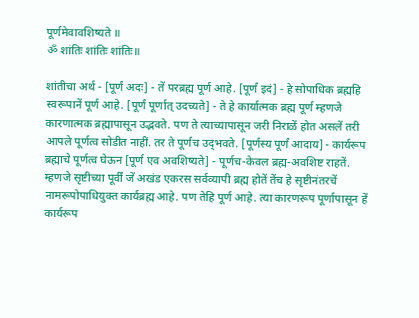पूर्णमेवावशिष्यते ॥
ॐ शांतिः शांतिः शांतिः॥

शांतीचा अर्थ - [पूर्णं अदः] - तें परब्रह्म पूर्ण आहे. [पूर्णं इदं] - हे सोपाधिक ब्रह्महि स्वरूपानें पूर्ण आहे. [पूर्णं पूर्णात् उदच्यते] - ते हे कार्यात्मक ब्रह्म पूर्ण म्हणजे कारणात्मक ब्रह्मापासून उद्भवते. पण ते त्याच्यापासून जरी निराळें होत असलें तरी आपले पूर्णत्व सोडीत नाहीं. तर ते पूर्णच उद्‌भवते. [पूर्णस्य पूर्णं आदाय] - कार्यरूप ब्रह्माचे पूर्णत्व घेऊन [पूर्ण एव अवशिष्यते] - पूर्णच-केवल ब्रह्म-अवशिष्ट राहतें. म्हणजे सृष्टीच्या पूर्वीं जें अखंड एकरस सर्वव्यापी ब्रह्म होतें तेंच हे सृष्टीनंतरचें नामरूपोपाधियुक्त कार्यब्रह्म आहे. पण तेहि पूर्ण आहे. त्या कारणरूप पूर्णापासून हें कार्यरूप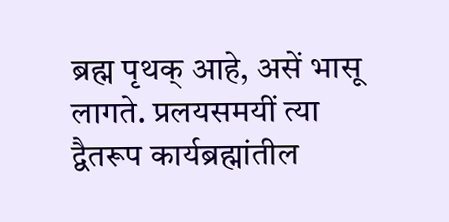ब्रह्म पृथक् आहे, असें भासू लागते. प्रलयसमयीं त्या द्वैतरूप कार्यब्रह्मांतील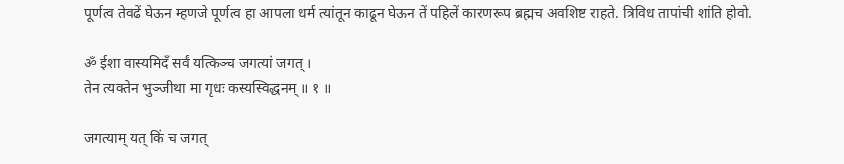पूर्णत्व तेवढें घेऊन म्हणजे पूर्णत्व हा आपला धर्म त्यांतून काढून घेऊन तें पहिलें कारणरूप ब्रह्मच अवशिष्ट राहते. त्रिविध तापांची शांति होवो.

ॐ ईशा वास्यमिदँ सर्वं यत्किञ्च जगत्यां जगत् ।
तेन त्यक्तेन भुञ्जीथा मा गृधः कस्यस्विद्धनम् ॥ १ ॥

जगत्याम् यत् किं च जगत्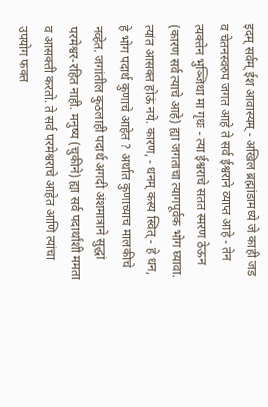इदम् सर्वम् ईश आवास्यम् - अखिल ब्रह्मांडामध्ये जे काही जड व चेतनस्वरुप जगत आहे ते सर्व ईश्वराने व्याप्त आहे - तेन त्यक्तेन भुञ्जिथा मा गृधः - त्या ईश्वराचे सतत स्मरण ठेऊन (कारण सर्व त्याचे आहे) ह्या जगताचा त्यागपूर्वक भोग घ्यावा. त्यांत आसक्त होऊं नये. कारण, - धनम् कस्य स्वित् - हे धन, हे भोग पदार्थ कुणाचे आहेत ? अर्थात कुणाच्याच मालकीचे नव्हेत. जगांतील कुठलाही पदार्थ अगदी अंशमात्राने सुद्धां परमेश्वर-रहित नाही. मनुष्य (चुकीने) ह्या सर्व पदार्थांशी ममता व आसक्ती करतो. ते सर्व परमेश्वराचे आहेत आणि त्यांचा उपयोग फक्त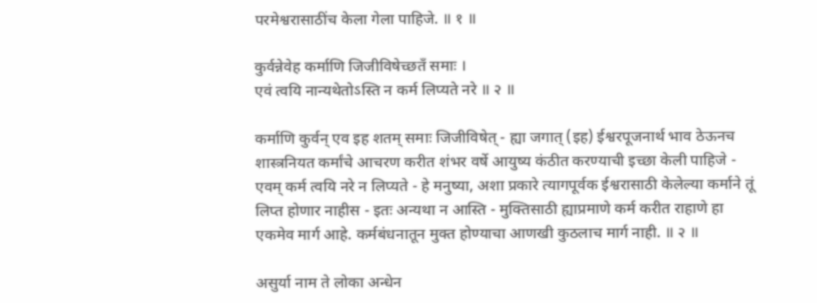परमेश्वरासाठींच केला गेला पाहिजे. ॥ १ ॥

कुर्वन्नेवेह कर्माणि जिजीविषेच्छतँ समाः ।
एवं त्वयि नान्यथेतोऽस्ति न कर्म लिप्यते नरे ॥ २ ॥

कर्माणि कुर्वन् एव इह शतम् समाः जिजीविषेत् - ह्या जगात् (इह) ईश्वरपूजनार्थ भाव ठेऊनच शास्त्रनियत कर्मांचे आचरण करीत शंभर वर्षे आयुष्य कंठीत करण्याची इच्छा केली पाहिजे - एवम् कर्म त्वयि नरे न लिप्यते - हे मनुष्या, अशा प्रकारे त्यागपूर्वक ईश्वरासाठी केलेल्या कर्माने तूं लिप्त होणार नाहीस - इतः अन्यथा न आस्ति - मुक्तिसाठी ह्याप्रमाणे कर्म करीत राहाणे हा एकमेव मार्ग आहे. कर्मबंधनातून मुक्त होण्याचा आणखी कुठलाच मार्ग नाही. ॥ २ ॥

असुर्या नाम ते लोका अन्धेन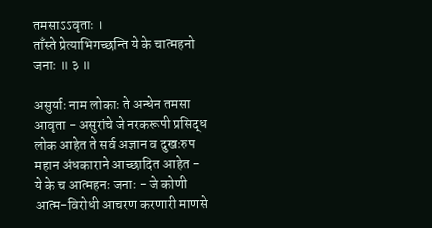तमसाऽऽवृताः ।
ताँस्ते प्रेत्याभिगच्छन्ति ये के चात्महनो जनाः ॥ ३ ॥

असुर्याः नाम लोकाः ते अन्धेन तमसा आवृता - असुरांचे जे नरकरूपी प्रसिद्ध लोक आहेत ते सर्व अज्ञान व दुखःरुप महान अंधकाराने आच्छादित आहेत - ये के च आत्महनः जनाः - जे कोणी आत्म-विरोधी आचरण करणारी माणसे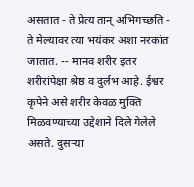असतात - ते प्रेत्य तान् अभिगच्छति - ते मेल्यावर त्या भयंकर अशा नरकांत जातात. -- मानव शरीर इतर शरीरांपेक्षा श्रेष्ठ व दुर्लभ आहे. ईश्वर कृपेने असे शरीर केवळ मुक्ति मिळवण्याच्या उद्देशाने दिले गेलेले असते. दुसर्‍या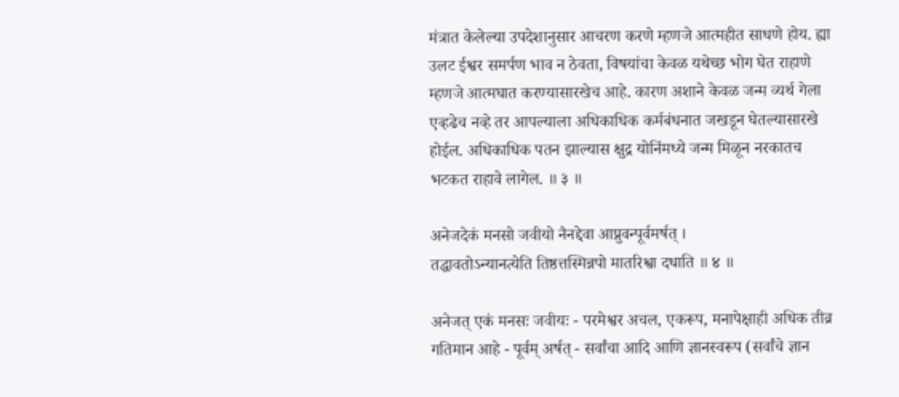मंत्रात केलेल्या उपदेशानुसार आचरण करणे म्हणजे आत्महीत साधणे होय. ह्या उलट ईश्वर समर्पण भाव न ठेवता, विषयांचा केवळ यथेच्छ भोग घेत राहाणे म्हणजे आत्मघात करण्यासारखेच आहे. कारण अशाने केवळ जन्म व्यर्थ गेला एव्हढेच नव्हे तर आपल्याला अधिकाधिक कर्मबंधनात जखडून घेतल्यासारखे होईल. अधिकाधिक पतन झाल्यास क्षुद्र योनिंमध्ये जन्म मिळून नरकातच भटकत राहावे लागेल. ॥ ३ ॥

अनेजदेकं मनसो जवीयो नैनद्देवा आप्नुवन्पूर्वमर्षत् ।
तद्धावतोऽन्यानत्येति तिष्ठत्तस्मिन्नपो मातरिश्वा दधाति ॥ ४ ॥

अनेजत् एकं मनसः जवीयः - परमेश्वर अचल, एकरूप, मनापेक्षाही अधिक तीव्र गतिमान आहे - पूर्वम् अर्षत् - सर्वांचा आदि आणि ज्ञानस्वरूप (सर्वांचे ज्ञान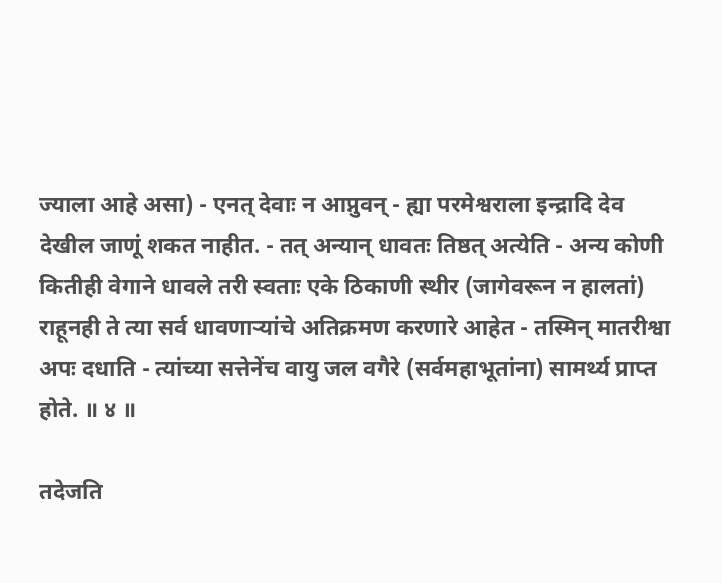ज्याला आहे असा) - एनत् देवाः न आप्नुवन् - ह्या परमेश्वराला इन्द्रादि देव देखील जाणूं शकत नाहीत. - तत् अन्यान् धावतः तिष्ठत् अत्येति - अन्य कोणी कितीही वेगाने धावले तरी स्वताः एके ठिकाणी स्थीर (जागेवरून न हालतां) राहूनही ते त्या सर्व धावणार्‍यांचे अतिक्रमण करणारे आहेत - तस्मिन् मातरीश्वा अपः दधाति - त्यांच्या सत्तेनेंच वायु जल वगैरे (सर्वमहाभूतांना) सामर्थ्य प्राप्त होते. ॥ ४ ॥

तदेजति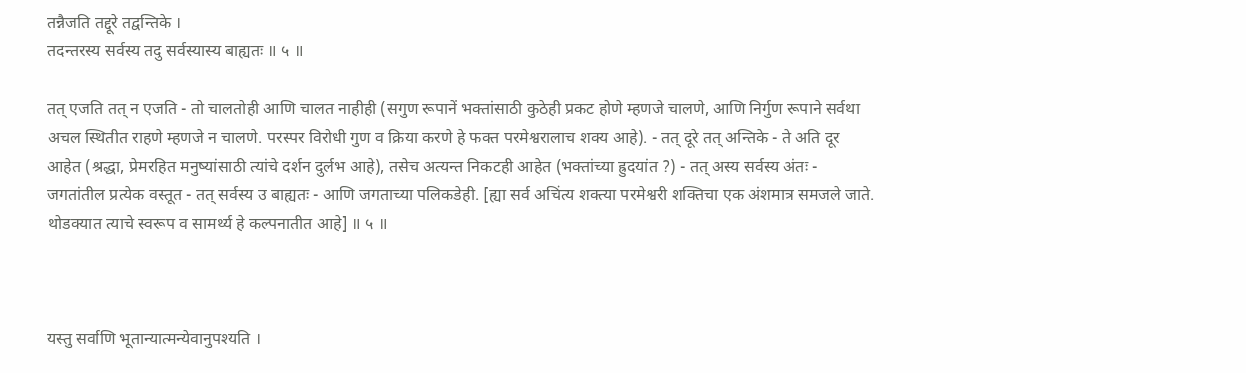तन्नैजति तद्दूरे तद्वन्तिके ।
तदन्तरस्य सर्वस्य तदु सर्वस्यास्य बाह्यतः ॥ ५ ॥

तत् एजति तत् न एजति - तो चालतोही आणि चालत नाहीही (सगुण रूपानें भक्तांसाठी कुठेही प्रकट होणे म्हणजे चालणे, आणि निर्गुण रूपाने सर्वथा अचल स्थितीत राहणे म्हणजे न चालणे. परस्पर विरोधी गुण व क्रिया करणे हे फक्त परमेश्वरालाच शक्य आहे). - तत् दूरे तत् अन्तिके - ते अति दूर आहेत (श्रद्धा, प्रेमरहित मनुष्यांसाठी त्यांचे दर्शन दुर्लभ आहे), तसेच अत्यन्त निकटही आहेत (भक्तांच्या ह्रुदयांत ?) - तत् अस्य सर्वस्य अंतः - जगतांतील प्रत्येक वस्तूत - तत् सर्वस्य उ बाह्यतः - आणि जगताच्या पलिकडेही. [ह्या सर्व अचिंत्य शक्त्या परमेश्वरी शक्तिचा एक अंशमात्र समजले जाते. थोडक्यात त्याचे स्वरूप व सामर्थ्य हे कल्पनातीत आहे] ॥ ५ ॥



यस्तु सर्वाणि भूतान्यात्मन्येवानुपश्यति ।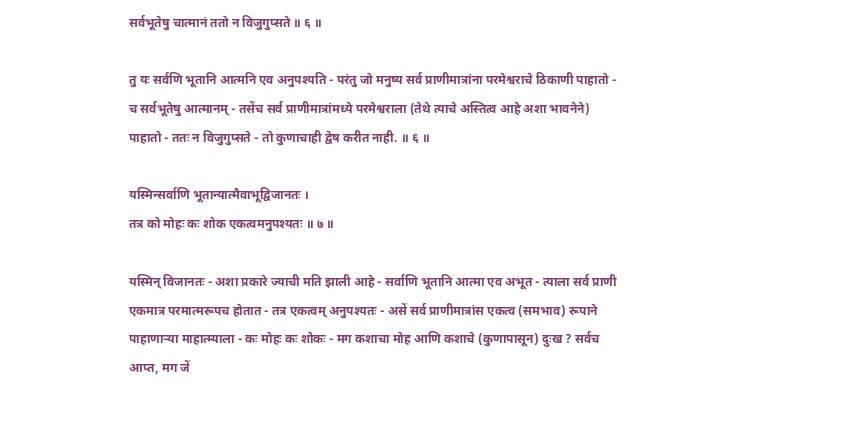सर्वभूतेषु चात्मानं ततो न विजुगुप्सते ॥ ६ ॥

तु यः सर्वणि भूतानि आत्मनि एव अनुपश्यति - परंतु जो मनुष्य सर्व प्राणीमात्रांना परमेश्वराचे ठिकाणी पाहातो - च सर्वभूतेषु आत्मानम् - तसेंच सर्व प्राणीमात्रांमध्ये परमेश्वराला (तेथे त्याचे अस्तित्व आहे अशा भावनेने) पाहातो - ततः न विजुगुप्सते - तो कुणाचाही द्वेष करीत नाही. ॥ ६ ॥

यस्मिन्सर्वाणि भूतान्यात्मैवाभूद्विजानतः ।
तत्र को मोहः कः शोक एकत्वमनुपश्यतः ॥ ७ ॥

यस्मिन् विजानतः - अशा प्रकारे ज्याची मति झाली आहे - सर्वाणि भूतानि आत्मा एव अभूत - त्याला सर्व प्राणी एकमात्र परमात्मरूपच होतात - तत्र एकत्वम् अनुपश्यतः - असें सर्व प्राणीमात्रांस एकत्व (समभाव) रूपाने पाहाणार्‍या माहात्म्याला - कः मोहः कः शोकः - मग कशाचा मोह आणि कशाचे (कुणापासून) दुःख ? सर्वच आप्त, मग जें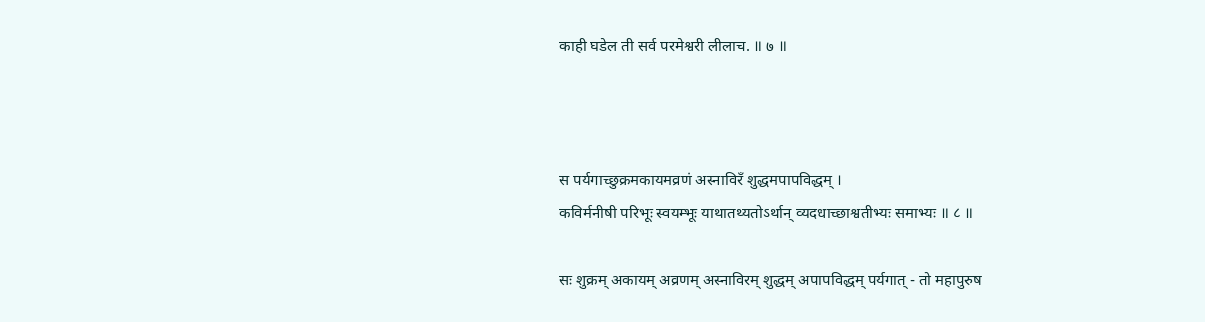काही घडेल ती सर्व परमेश्वरी लीलाच. ॥ ७ ॥



स पर्यगाच्छुक्रमकायमव्रणं अस्नाविरँ शुद्धमपापविद्धम् ।
कविर्मनीषी परिभूः स्वयम्भूः याथातथ्यतोऽर्थान् व्यदधाच्छाश्वतीभ्यः समाभ्यः ॥ ८ ॥

सः शुक्रम् अकायम् अव्रणम् अस्नाविरम् शुद्धम् अपापविद्धम् पर्यगात् - तो महापुरुष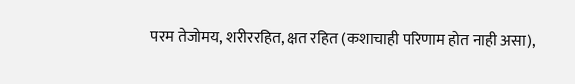परम तेजोमय, शरीररहित, क्षत रहित (कशाचाही परिणाम होत नाही असा),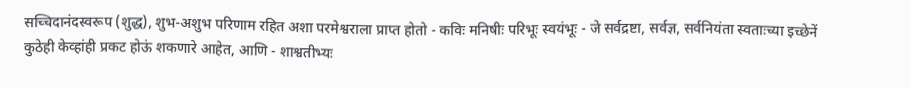सच्चिदानंदस्वरूप (शुद्ध), शुभ-अशुभ परिणाम रहित अशा परमेश्वराला प्राप्त होतो - कविः मनिषीः परिभूः स्वयंभूः - जे सर्वद्रष्टा, सर्वज्ञ, सर्वनियंता स्वताःच्या इच्छेनें कुठेही केव्हांही प्रकट होऊं शकणारे आहेत, आणि - शाश्वतीभ्यः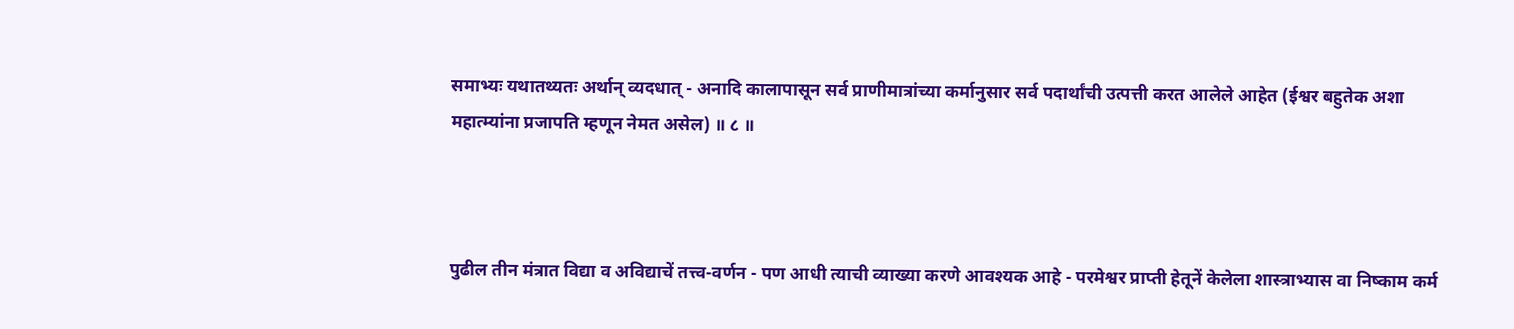समाभ्यः यथातथ्यतः अर्थान् व्यदधात् - अनादि कालापासून सर्व प्राणीमात्रांच्या कर्मानुसार सर्व पदार्थांची उत्पत्ती करत आलेले आहेत (ईश्वर बहुतेक अशा महात्म्यांना प्रजापति म्हणून नेमत असेल) ॥ ८ ॥



पुढील तीन मंत्रात विद्या व अविद्याचें तत्त्व-वर्णन - पण आधी त्याची व्याख्या करणे आवश्यक आहे - परमेश्वर प्राप्ती हेतूनें केलेला शास्त्राभ्यास वा निष्काम कर्म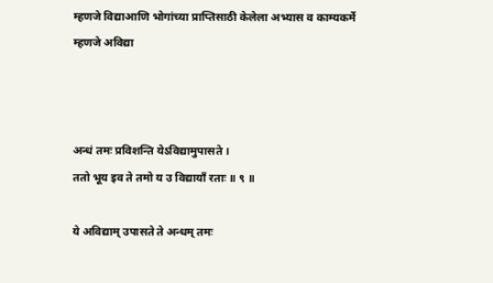म्हणजे विद्याआणि भोगांच्या प्राप्तिसाठी केलेला अभ्यास व काम्यकर्मे म्हणजे अविद्या



अन्धं तमः प्रविशन्ति येऽविद्यामुपासते ।
ततो भूय इव ते तमो य उ विद्यायाँ रताः ॥ ९ ॥

ये अविद्याम् उपासते ते अन्धम् तमः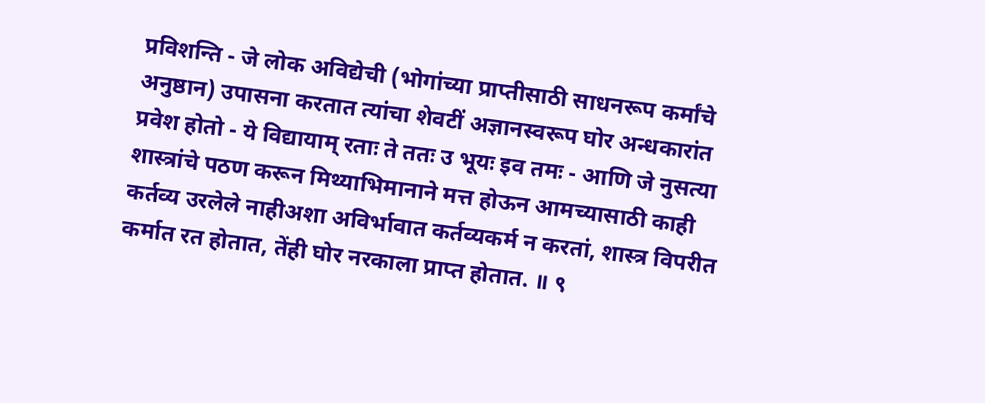प्रविशन्ति - जे लोक अविद्येची (भोगांच्या प्राप्तीसाठी साधनरूप कर्मांचे अनुष्ठान) उपासना करतात त्यांचा शेवटीं अज्ञानस्वरूप घोर अन्धकारांत प्रवेश होतो - ये विद्यायाम् रताः ते ततः उ भूयः इव तमः - आणि जे नुसत्या शास्त्रांचे पठण करून मिथ्याभिमानाने मत्त होऊन आमच्यासाठी काही कर्तव्य उरलेले नाहीअशा अविर्भावात कर्तव्यकर्म न करतां, शास्त्र विपरीत कर्मात रत होतात, तेंही घोर नरकाला प्राप्त होतात. ॥ ९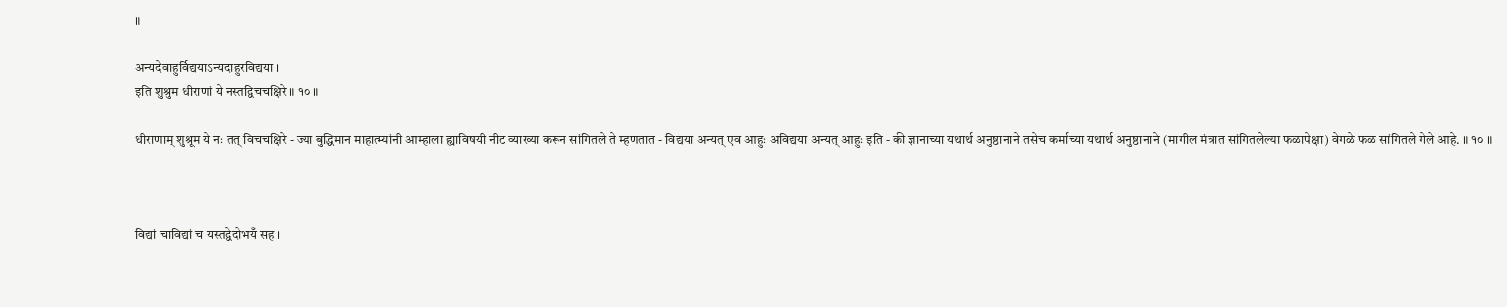॥

अन्यदेवाहुर्विद्ययाऽन्यदाहुरविद्यया ।
इति शुश्रुम धीराणां ये नस्तद्विचचक्षिरे ॥ १० ॥

धीराणाम् शुश्रूम ये नः तत् विचचक्षिरे - ज्या बुद्धिमान माहात्म्यांनी आम्हाला ह्याविषयी नीट व्याख्या करून सांगितले ते म्हणतात - विद्यया अन्यत् एव आहुः अविद्यया अन्यत् आहुः इति - की ज्ञानाच्या यथार्थ अनुष्ठानाने तसेच कर्माच्या यथार्थ अनुष्ठानाने (मागील मंत्रात सांगितलेल्या फळापेक्षा) वेगळे फळ सांगितले गेले आहे. ॥ १० ॥



विद्यां चाविद्यां च यस्तद्वेदोभयँ सह ।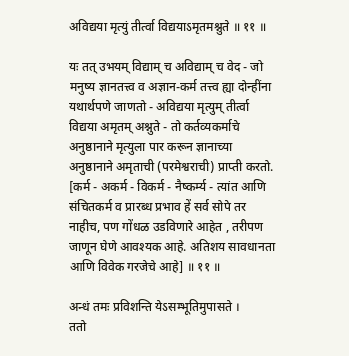अविद्यया मृत्युं तीर्त्वा विद्ययाऽमृतमश्नुते ॥ ११ ॥

यः तत् उभयम् विद्याम् च अविद्याम् च वेद - जो मनुष्य ज्ञानतत्त्व व अज्ञान-कर्म तत्त्व ह्या दोन्हींना यथार्थपणे जाणतो - अविद्यया मृत्युम् तीर्त्वा विद्यया अमृतम् अश्नुते - तो कर्तव्यकर्माचे अनुष्ठानाने मृत्युला पार करून ज्ञानाच्या अनुष्ठानाने अमृताची (परमेश्वराची) प्राप्ती करतो. [कर्म - अकर्म - विकर्म - नैष्कर्म्य - त्यांत आणि संचितकर्म व प्रारब्ध प्रभाव हें सर्व सोपे तर नाहीच, पण गोंधळ उडविणारे आहेत , तरीपण जाणून घेणे आवश्यक आहे. अतिशय सावधानता आणि विवेक गरजेचे आहे] ॥ ११ ॥

अन्धं तमः प्रविशन्ति येऽसम्भूतिमुपासते ।
ततो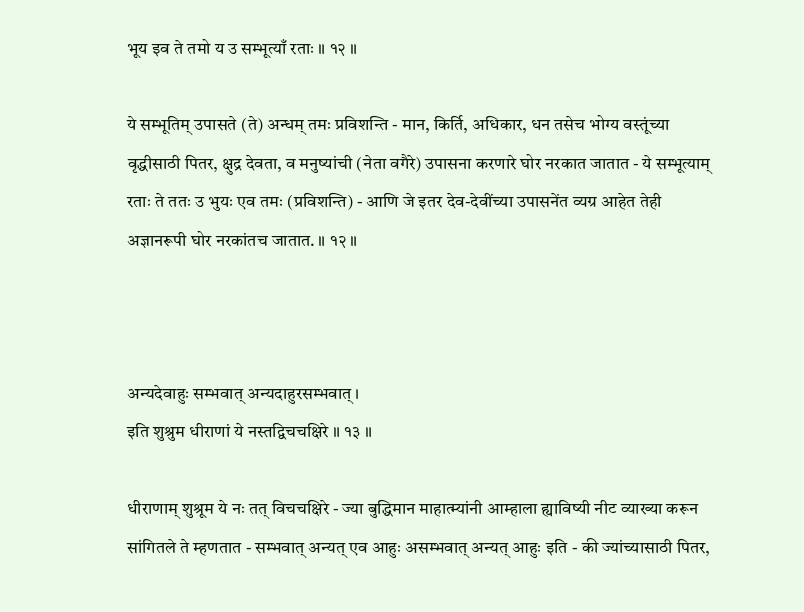भूय इव ते तमो य उ सम्भूत्याँ रताः ॥ १२ ॥

ये सम्भूतिम् उपासते (ते) अन्धम् तमः प्रविशन्ति - मान, किर्ति, अधिकार, धन तसेच भोग्य वस्तूंच्या वृद्धीसाठी पितर, क्षुद्र देवता, व मनुष्यांची (नेता वगैरे) उपासना करणारे घोर नरकात जातात - ये सम्भूत्याम् रताः ते ततः उ भुयः एव तमः (प्रविशन्ति) - आणि जे इतर देव-देवींच्या उपासनेंत व्यग्र आहेत तेही अज्ञानरूपी घोर नरकांतच जातात. ॥ १२ ॥



अन्यदेवाहुः सम्भवात् अन्यदाहुरसम्भवात् ।
इति शुश्रुम धीराणां ये नस्तद्विचचक्षिरे ॥ १३ ॥

धीराणाम् शुश्रूम ये नः तत् विचचक्षिरे - ज्या बुद्धिमान माहात्म्यांनी आम्हाला ह्याविष्यी नीट व्याख्या करून सांगितले ते म्हणतात - सम्भवात् अन्यत् एव आहुः असम्भवात् अन्यत् आहुः इति - की ज्यांच्यासाठी पितर,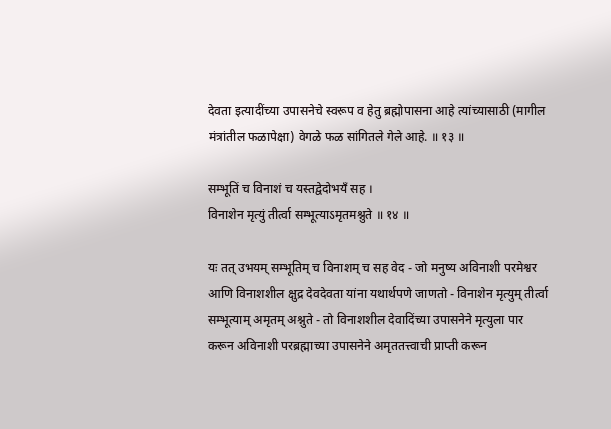देवता इत्यादींच्या उपासनेचे स्वरूप व हेतु ब्रह्मोपासना आहे त्यांच्यासाठी (मागील मंत्रांतील फळापेक्षा) वेगळे फळ सांगितले गेले आहे. ॥ १३ ॥

सम्भूतिं च विनाशं च यस्तद्वेदोभयँ सह ।
विनाशेन मृत्युं तीर्त्वा सम्भूत्याऽमृतमश्नुते ॥ १४ ॥

यः तत् उभयम् सम्भूतिम् च विनाशम् च सह वेद - जो मनुष्य अविनाशी परमेश्वर आणि विनाशशील क्षुद्र देवदेवता यांना यथार्थपणे जाणतो - विनाशेन मृत्युम् तीर्त्वा सम्भूत्याम् अमृतम् अश्नुते - तो विनाशशील देवादिंच्या उपासनेने मृत्युला पार करून अविनाशी परब्रह्माच्या उपासनेने अमृततत्त्वाची प्राप्ती करून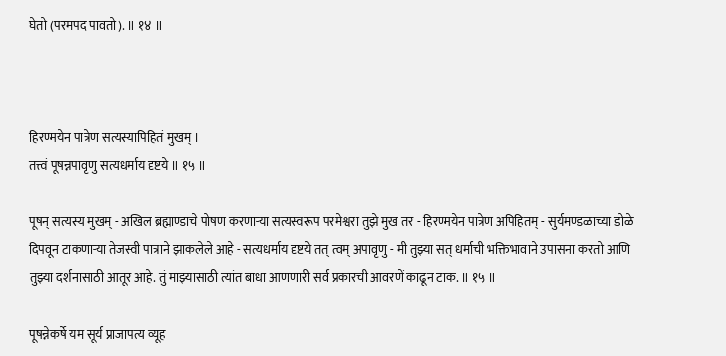घेतो (परमपद पावतो). ॥ १४ ॥



हिरण्मयेन पात्रेण सत्यस्यापिहितं मुखम् ।
तत्त्वं पूषन्नपावृणु सत्यधर्माय दृष्टये ॥ १५ ॥

पूषन् सत्यस्य मुखम् - अखिल ब्रह्माण्डाचे पोषण करणाऱ्या सत्यस्वरूप परमेश्वरा तुझे मुख तर - हिरण्मयेन पात्रेण अपिहितम् - सुर्यमण्डळाच्या डोळे दिपवून टाकणाऱ्या तेजस्वी पात्राने झाकलेले आहे - सत्यधर्माय दृष्टये तत् त्वम् अपावृणु - मी तुझ्या सत् धर्माची भक्तिभावाने उपासना करतो आणि तुझ्या दर्शनासाठी आतूर आहे. तुं माझ्यासाठी त्यांत बाधा आणणारी सर्व प्रकारची आवरणें काढून टाक. ॥ १५ ॥

पूषन्नेकर्षे यम सूर्य प्राजापत्य व्यूह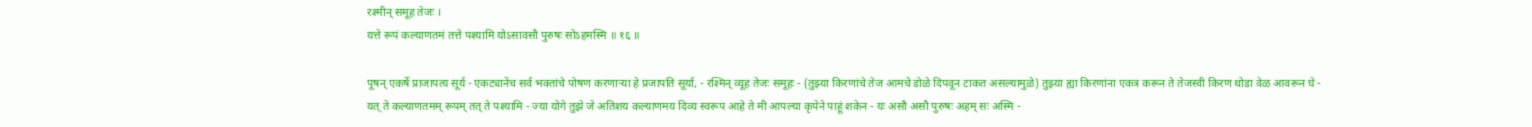रश्मीन् समूह तेजः ।
यत्ते रूपं कल्याणतमं तत्ते पश्यामि योऽसावसौ पुरुषः सोऽहमस्मि ॥ १६ ॥

पूषन् एकर्षे प्राजापत्य सूर्य - एकट्यानेंच सर्व भक्तांचे पोषण करणाऱ्या हे प्रजापति सूर्या, - रश्मिन् व्यूह तेजः समूहः - (तुझ्या किरणांचे तेज आमचे डोळे दिपवून टाकत असल्यामुळे) तुझ्या ह्या किरणांना एकत्र करून ते तेजस्वी किरण थोडा वेळ आवरून घे - यत् ते कल्याणतमम् रूपम् तत् ते पश्यामि - ज्या योगे तुझे जे अतिशय कल्याणमय दिव्य स्वरूप आहे ते मी आपल्या कृपेने पाहूं शकेन - यः असौ असौ पुरुषः अहम् सः अस्मि -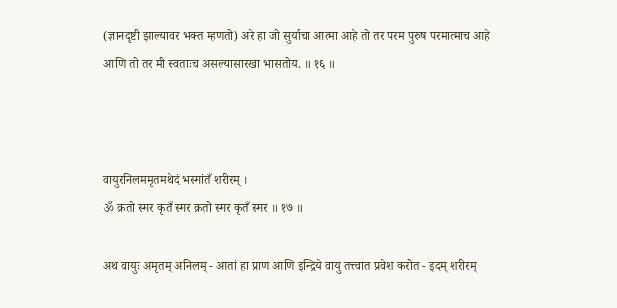(ज्ञानदृष्टी झाल्यावर भक्त म्हणतो) अरे हा जो सुर्याचा आत्मा आहे तो तर परम पुरुष परमात्माच आहे आणि तो तर मी स्वताःच असल्यासारखा भासतोय. ॥ १६ ॥



वायुरनिलममृतमथेदं भस्मांतँ शरीरम् ।
ॐ क्रतो स्मर कृतँ स्मर क्रतो स्मर कृतँ स्मर ॥ १७ ॥

अथ वायुः अमृतम् अनिलम् - आतां हा प्राण आणि इन्द्रिये वायु तत्त्वात प्रवेश करोत - इदम् शरीरम्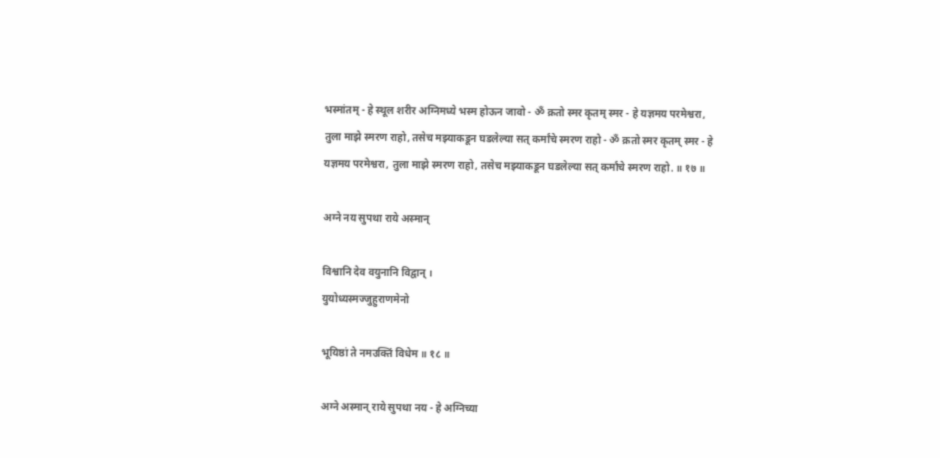भस्मांतम् - हे स्थूल शरीर अग्निमध्ये भस्म होऊन जावो - ॐ क्रतो स्मर कृतम् स्मर - हे यज्ञमय परमेश्वरा, तुला माझे स्मरण राहो, तसेच मझ्याकडून घडलेल्या सत् कर्मांचे स्मरण राहो - ॐ क्रतो स्मर कृतम् स्मर - हे यज्ञमय परमेश्वरा, तुला माझे स्मरण राहो, तसेच मझ्याकडून घडलेल्या सत् कर्मांचे स्मरण राहो. ॥ १७ ॥

अग्ने नय सुपथा राये अस्मान्

विश्वानि देव वयुनानि विद्वान् ।
युयोध्यस्मज्जुहुराणमेनो

भूयिष्ठां ते नमउक्तिं विधेम ॥ १८ ॥

अग्ने अस्मान् राये सुपथा नय - हे अग्निच्या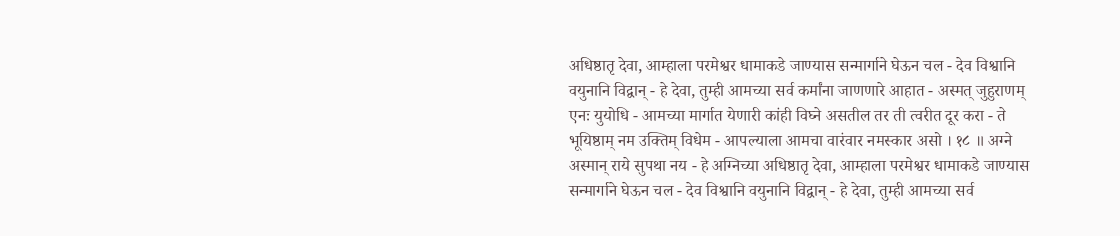अधिष्ठातृ देवा, आम्हाला परमेश्वर धामाकडे जाण्यास सन्मार्गाने घेऊन चल - देव विश्वानि वयुनानि विद्वान् - हे देवा, तुम्ही आमच्या सर्व कर्मांना जाणणारे आहात - अस्मत् जुहुराणम् एनः युयोधि - आमच्या मार्गात येणारी कांही विघ्ने असतील तर ती त्वरीत दूर करा - ते भूयिष्ठाम् नम उक्तिम् विधेम - आपल्याला आमचा वारंवार नमस्कार असो । १८ ॥ अग्ने अस्मान् राये सुपथा नय - हे अग्निच्या अधिष्ठातृ देवा, आम्हाला परमेश्वर धामाकडे जाण्यास सन्मार्गाने घेऊन चल - देव विश्वानि वयुनानि विद्वान् - हे देवा, तुम्ही आमच्या सर्व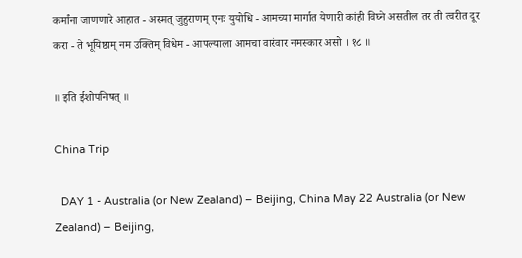कर्मांना जाणणारे आहात - अस्मत् जुहुराणम् एनः युयोधि - आमच्या मार्गात येणारी कांही विघ्ने असतील तर ती त्वरीत दूर करा - ते भूयिष्ठाम् नम उक्तिम् विधेम - आपल्याला आमचा वारंवार नमस्कार असो । १८ ॥

॥ इति ईशोपनिषत् ॥

China Trip

  DAY 1 - Australia (or New Zealand) – Beijing, China May 22 Australia (or New Zealand) – Beijing,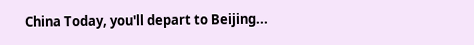China Today, you'll depart to Beijing...